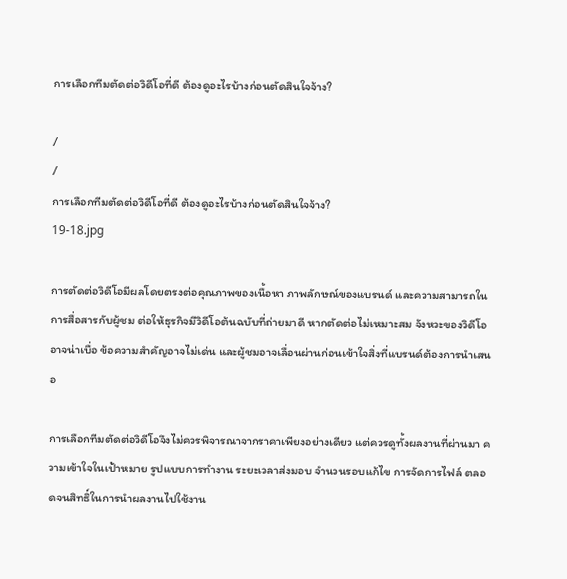การเลือกทีมตัดต่อวิดีโอที่ดี ต้องดูอะไรบ้างก่อนตัดสินใจจ้าง?

/
/
การเลือกทีมตัดต่อวิดีโอที่ดี ต้องดูอะไรบ้างก่อนตัดสินใจจ้าง?
19-18.jpg

การตัดต่อวิดีโอมีผลโดยตรงต่อคุณภาพของเนื้อหา ภาพลักษณ์ของแบรนด์ และความสามารถในการสื่อสารกับผู้ชม ต่อให้ธุรกิจมีวิดีโอต้นฉบับที่ถ่ายมาดี หากตัดต่อไม่เหมาะสม จังหวะของวิดีโออาจน่าเบื่อ ข้อความสำคัญอาจไม่เด่น และผู้ชมอาจเลื่อนผ่านก่อนเข้าใจสิ่งที่แบรนด์ต้องการนำเสนอ

การเลือกทีมตัดต่อวิดีโอจึงไม่ควรพิจารณาจากราคาเพียงอย่างเดียว แต่ควรดูทั้งผลงานที่ผ่านมา ความเข้าใจในเป้าหมาย รูปแบบการทำงาน ระยะเวลาส่งมอบ จำนวนรอบแก้ไข การจัดการไฟล์ ตลอดจนสิทธิ์ในการนำผลงานไปใช้งาน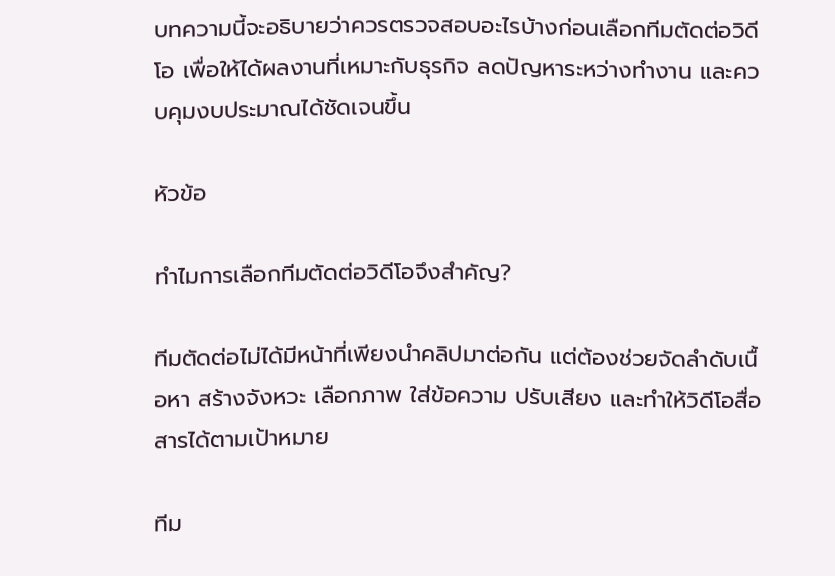บทความนี้จะอธิบายว่าควรตรวจสอบอะไรบ้างก่อนเลือกทีมตัดต่อวิดีโอ เพื่อให้ได้ผลงานที่เหมาะกับธุรกิจ ลดปัญหาระหว่างทำงาน และควบคุมงบประมาณได้ชัดเจนขึ้น

หัวข้อ

ทำไมการเลือกทีมตัดต่อวิดีโอจึงสำคัญ?

ทีมตัดต่อไม่ได้มีหน้าที่เพียงนำคลิปมาต่อกัน แต่ต้องช่วยจัดลำดับเนื้อหา สร้างจังหวะ เลือกภาพ ใส่ข้อความ ปรับเสียง และทำให้วิดีโอสื่อสารได้ตามเป้าหมาย

ทีม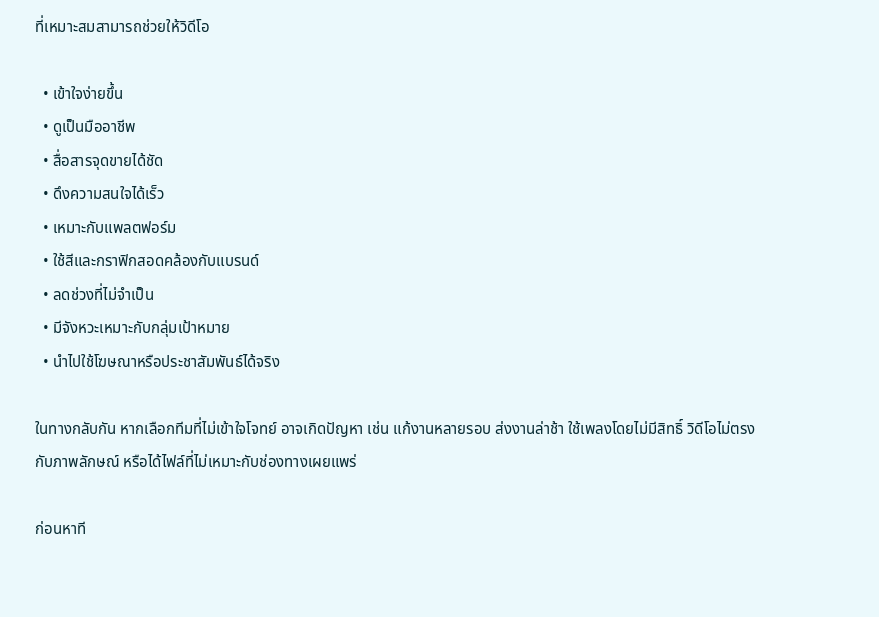ที่เหมาะสมสามารถช่วยให้วิดีโอ

  • เข้าใจง่ายขึ้น
  • ดูเป็นมืออาชีพ
  • สื่อสารจุดขายได้ชัด
  • ดึงความสนใจได้เร็ว
  • เหมาะกับแพลตฟอร์ม
  • ใช้สีและกราฟิกสอดคล้องกับแบรนด์
  • ลดช่วงที่ไม่จำเป็น
  • มีจังหวะเหมาะกับกลุ่มเป้าหมาย
  • นำไปใช้โฆษณาหรือประชาสัมพันธ์ได้จริง

ในทางกลับกัน หากเลือกทีมที่ไม่เข้าใจโจทย์ อาจเกิดปัญหา เช่น แก้งานหลายรอบ ส่งงานล่าช้า ใช้เพลงโดยไม่มีสิทธิ์ วิดีโอไม่ตรงกับภาพลักษณ์ หรือได้ไฟล์ที่ไม่เหมาะกับช่องทางเผยแพร่

ก่อนหาที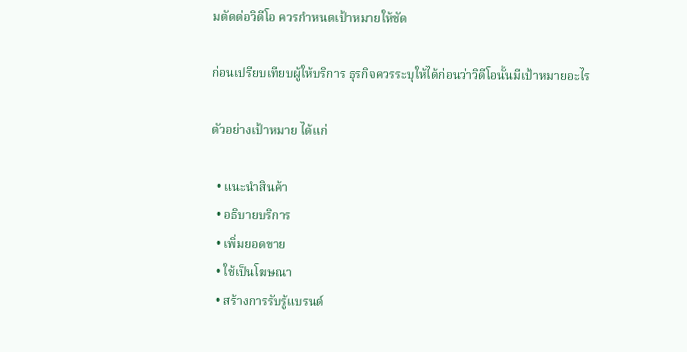มตัดต่อวิดีโอ ควรกำหนดเป้าหมายให้ชัด

ก่อนเปรียบเทียบผู้ให้บริการ ธุรกิจควรระบุให้ได้ก่อนว่าวิดีโอนั้นมีเป้าหมายอะไร

ตัวอย่างเป้าหมาย ได้แก่

  • แนะนำสินค้า
  • อธิบายบริการ
  • เพิ่มยอดขาย
  • ใช้เป็นโฆษณา
  • สร้างการรับรู้แบรนด์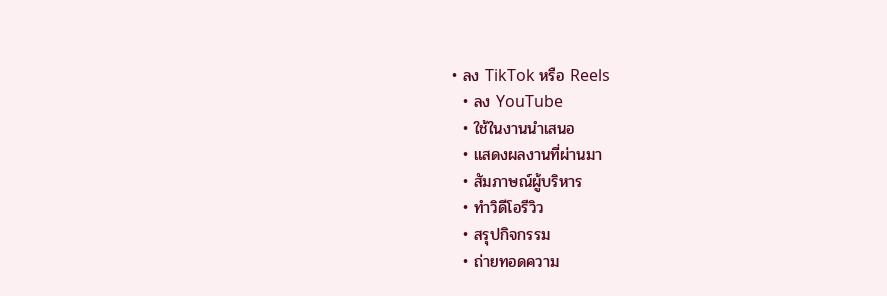• ลง TikTok หรือ Reels
  • ลง YouTube
  • ใช้ในงานนำเสนอ
  • แสดงผลงานที่ผ่านมา
  • สัมภาษณ์ผู้บริหาร
  • ทำวิดีโอรีวิว
  • สรุปกิจกรรม
  • ถ่ายทอดความ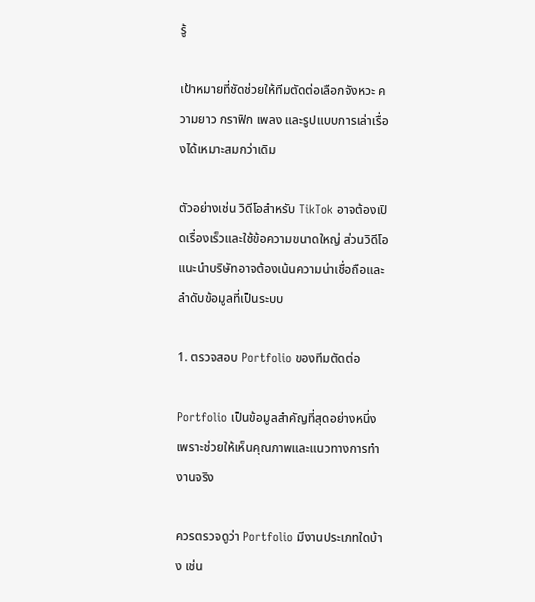รู้

เป้าหมายที่ชัดช่วยให้ทีมตัดต่อเลือกจังหวะ ความยาว กราฟิก เพลง และรูปแบบการเล่าเรื่องได้เหมาะสมกว่าเดิม

ตัวอย่างเช่น วิดีโอสำหรับ TikTok อาจต้องเปิดเรื่องเร็วและใช้ข้อความขนาดใหญ่ ส่วนวิดีโอแนะนำบริษัทอาจต้องเน้นความน่าเชื่อถือและลำดับข้อมูลที่เป็นระบบ

1. ตรวจสอบ Portfolio ของทีมตัดต่อ

Portfolio เป็นข้อมูลสำคัญที่สุดอย่างหนึ่ง เพราะช่วยให้เห็นคุณภาพและแนวทางการทำงานจริง

ควรตรวจดูว่า Portfolio มีงานประเภทใดบ้าง เช่น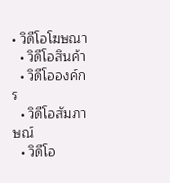• วิดีโอโฆษณา
  • วิดีโอสินค้า
  • วิดีโอองค์กร
  • วิดีโอสัมภาษณ์
  • วิดีโอ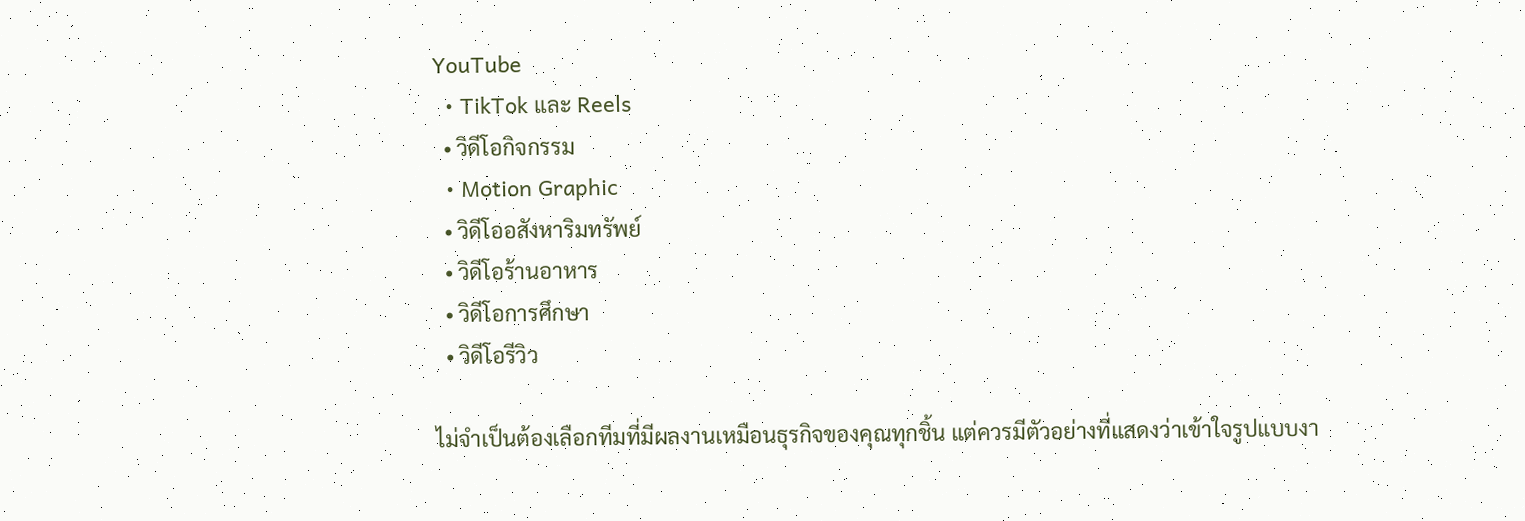YouTube
  • TikTok และ Reels
  • วิดีโอกิจกรรม
  • Motion Graphic
  • วิดีโออสังหาริมทรัพย์
  • วิดีโอร้านอาหาร
  • วิดีโอการศึกษา
  • วิดีโอรีวิว

ไม่จำเป็นต้องเลือกทีมที่มีผลงานเหมือนธุรกิจของคุณทุกชิ้น แต่ควรมีตัวอย่างที่แสดงว่าเข้าใจรูปแบบงา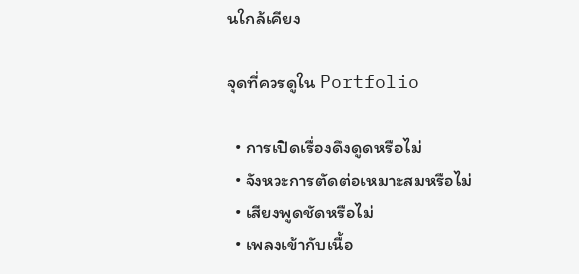นใกล้เคียง

จุดที่ควรดูใน Portfolio

  • การเปิดเรื่องดึงดูดหรือไม่
  • จังหวะการตัดต่อเหมาะสมหรือไม่
  • เสียงพูดชัดหรือไม่
  • เพลงเข้ากับเนื้อ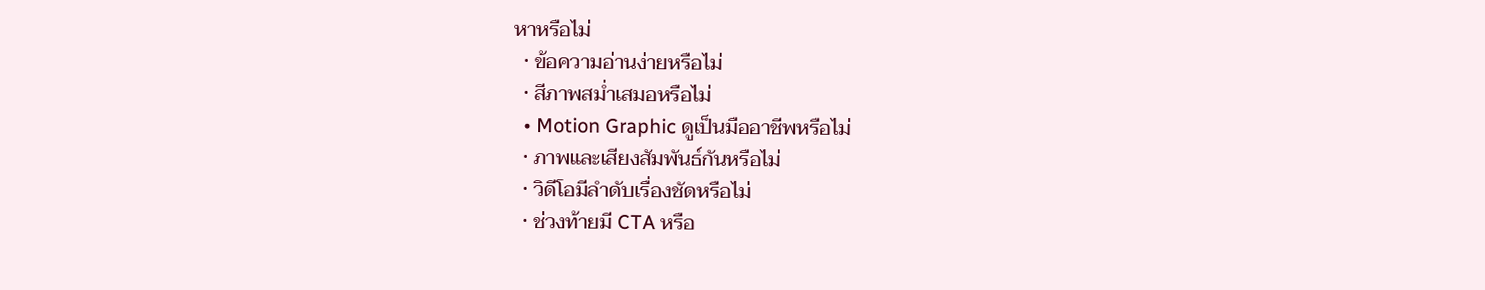หาหรือไม่
  • ข้อความอ่านง่ายหรือไม่
  • สีภาพสม่ำเสมอหรือไม่
  • Motion Graphic ดูเป็นมืออาชีพหรือไม่
  • ภาพและเสียงสัมพันธ์กันหรือไม่
  • วิดีโอมีลำดับเรื่องชัดหรือไม่
  • ช่วงท้ายมี CTA หรือ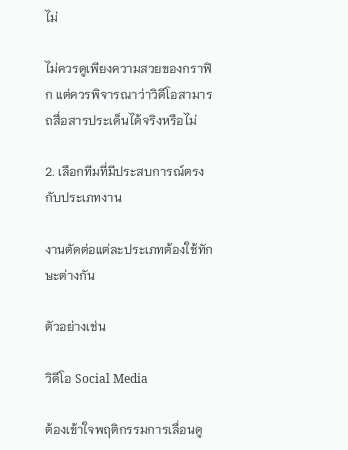ไม่

ไม่ควรดูเพียงความสวยของกราฟิก แต่ควรพิจารณาว่าวิดีโอสามารถสื่อสารประเด็นได้จริงหรือไม่

2. เลือกทีมที่มีประสบการณ์ตรงกับประเภทงาน

งานตัดต่อแต่ละประเภทต้องใช้ทักษะต่างกัน

ตัวอย่างเช่น

วิดีโอ Social Media

ต้องเข้าใจพฤติกรรมการเลื่อนดู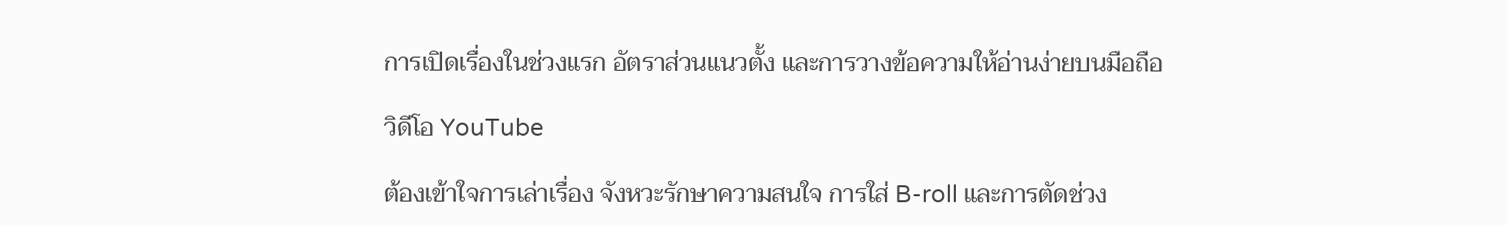การเปิดเรื่องในช่วงแรก อัตราส่วนแนวตั้ง และการวางข้อความให้อ่านง่ายบนมือถือ

วิดีโอ YouTube

ต้องเข้าใจการเล่าเรื่อง จังหวะรักษาความสนใจ การใส่ B-roll และการตัดช่วง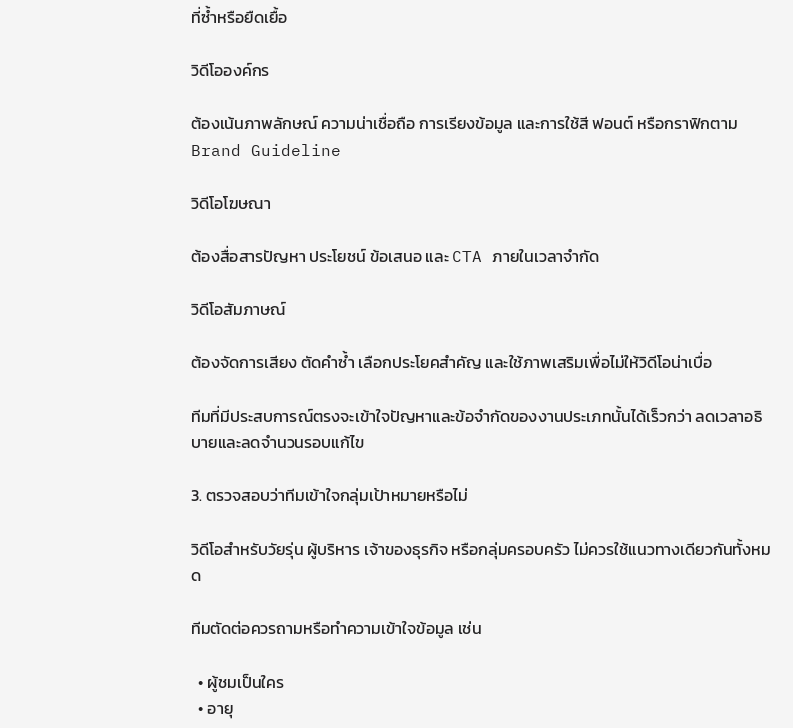ที่ซ้ำหรือยืดเยื้อ

วิดีโอองค์กร

ต้องเน้นภาพลักษณ์ ความน่าเชื่อถือ การเรียงข้อมูล และการใช้สี ฟอนต์ หรือกราฟิกตาม Brand Guideline

วิดีโอโฆษณา

ต้องสื่อสารปัญหา ประโยชน์ ข้อเสนอ และ CTA ภายในเวลาจำกัด

วิดีโอสัมภาษณ์

ต้องจัดการเสียง ตัดคำซ้ำ เลือกประโยคสำคัญ และใช้ภาพเสริมเพื่อไม่ให้วิดีโอน่าเบื่อ

ทีมที่มีประสบการณ์ตรงจะเข้าใจปัญหาและข้อจำกัดของงานประเภทนั้นได้เร็วกว่า ลดเวลาอธิบายและลดจำนวนรอบแก้ไข

3. ตรวจสอบว่าทีมเข้าใจกลุ่มเป้าหมายหรือไม่

วิดีโอสำหรับวัยรุ่น ผู้บริหาร เจ้าของธุรกิจ หรือกลุ่มครอบครัว ไม่ควรใช้แนวทางเดียวกันทั้งหมด

ทีมตัดต่อควรถามหรือทำความเข้าใจข้อมูล เช่น

  • ผู้ชมเป็นใคร
  • อายุ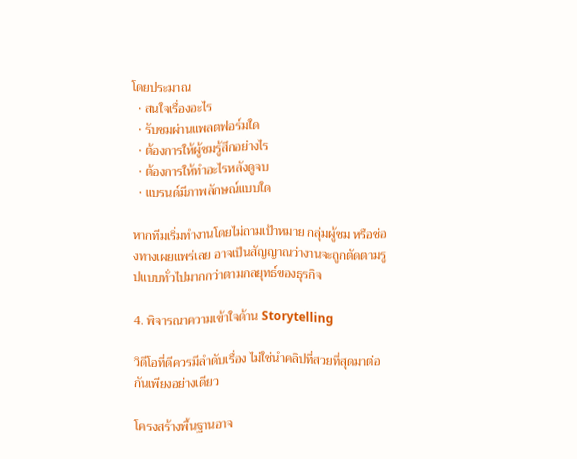โดยประมาณ
  • สนใจเรื่องอะไร
  • รับชมผ่านแพลตฟอร์มใด
  • ต้องการให้ผู้ชมรู้สึกอย่างไร
  • ต้องการให้ทำอะไรหลังดูจบ
  • แบรนด์มีภาพลักษณ์แบบใด

หากทีมเริ่มทำงานโดยไม่ถามเป้าหมาย กลุ่มผู้ชม หรือช่องทางเผยแพร่เลย อาจเป็นสัญญาณว่างานจะถูกตัดตามรูปแบบทั่วไปมากกว่าตามกลยุทธ์ของธุรกิจ

4. พิจารณาความเข้าใจด้าน Storytelling

วิดีโอที่ดีควรมีลำดับเรื่อง ไม่ใช่นำคลิปที่สวยที่สุดมาต่อกันเพียงอย่างเดียว

โครงสร้างพื้นฐานอาจ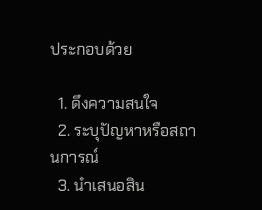ประกอบด้วย

  1. ดึงความสนใจ
  2. ระบุปัญหาหรือสถานการณ์
  3. นำเสนอสิน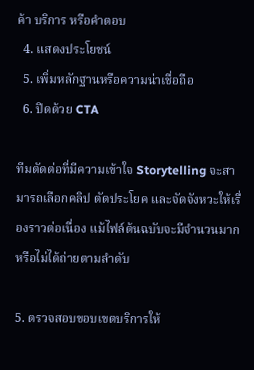ค้า บริการ หรือคำตอบ
  4. แสดงประโยชน์
  5. เพิ่มหลักฐานหรือความน่าเชื่อถือ
  6. ปิดด้วย CTA

ทีมตัดต่อที่มีความเข้าใจ Storytelling จะสามารถเลือกคลิป ตัดประโยค และจัดจังหวะให้เรื่องราวต่อเนื่อง แม้ไฟล์ต้นฉบับจะมีจำนวนมากหรือไม่ได้ถ่ายตามลำดับ

5. ตรวจสอบขอบเขตบริการให้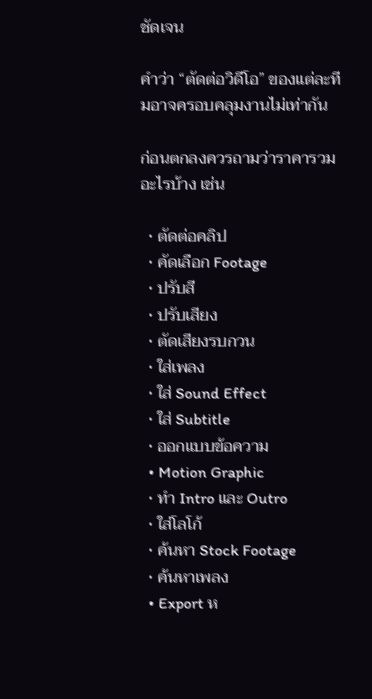ชัดเจน

คำว่า “ตัดต่อวิดีโอ” ของแต่ละทีมอาจครอบคลุมงานไม่เท่ากัน

ก่อนตกลงควรถามว่าราคารวมอะไรบ้าง เช่น

  • ตัดต่อคลิป
  • คัดเลือก Footage
  • ปรับสี
  • ปรับเสียง
  • ตัดเสียงรบกวน
  • ใส่เพลง
  • ใส่ Sound Effect
  • ใส่ Subtitle
  • ออกแบบข้อความ
  • Motion Graphic
  • ทำ Intro และ Outro
  • ใส่โลโก้
  • ค้นหา Stock Footage
  • ค้นหาเพลง
  • Export ห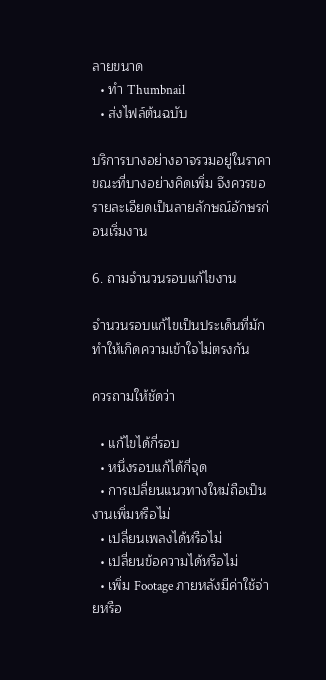ลายขนาด
  • ทำ Thumbnail
  • ส่งไฟล์ต้นฉบับ

บริการบางอย่างอาจรวมอยู่ในราคา ขณะที่บางอย่างคิดเพิ่ม จึงควรขอรายละเอียดเป็นลายลักษณ์อักษรก่อนเริ่มงาน

6. ถามจำนวนรอบแก้ไขงาน

จำนวนรอบแก้ไขเป็นประเด็นที่มักทำให้เกิดความเข้าใจไม่ตรงกัน

ควรถามให้ชัดว่า

  • แก้ไขได้กี่รอบ
  • หนึ่งรอบแก้ได้กี่จุด
  • การเปลี่ยนแนวทางใหม่ถือเป็นงานเพิ่มหรือไม่
  • เปลี่ยนเพลงได้หรือไม่
  • เปลี่ยนข้อความได้หรือไม่
  • เพิ่ม Footage ภายหลังมีค่าใช้จ่ายหรือ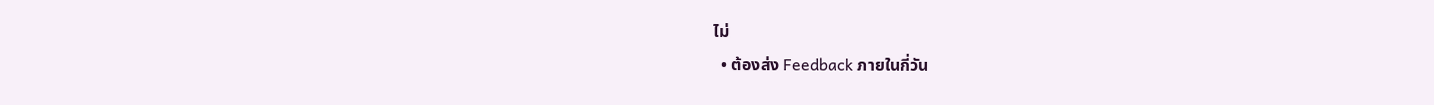ไม่
  • ต้องส่ง Feedback ภายในกี่วัน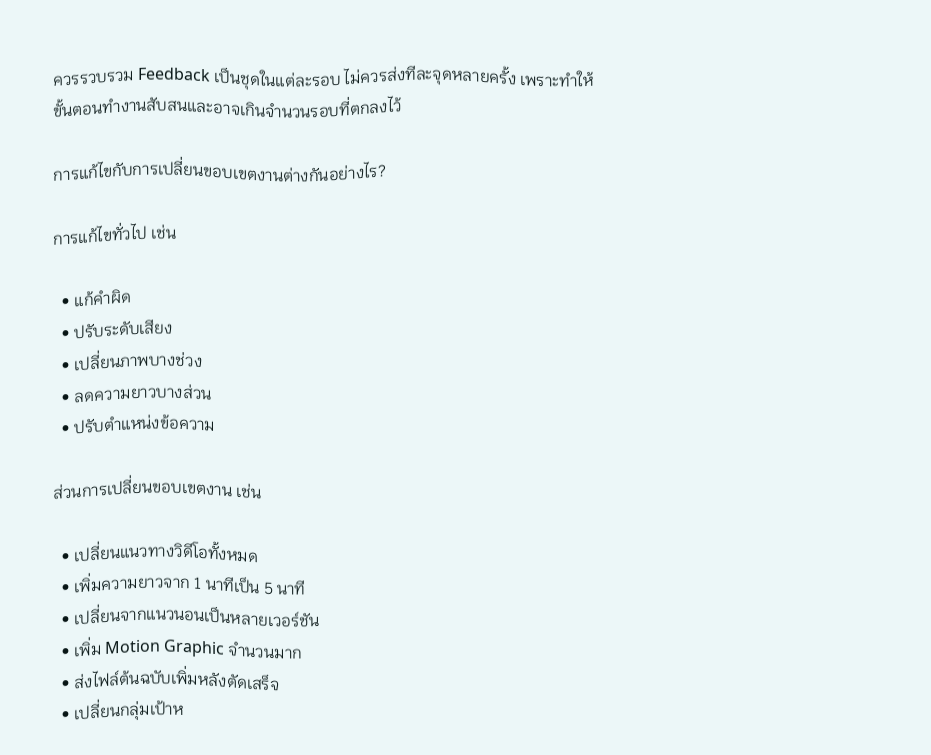ควรรวบรวม Feedback เป็นชุดในแต่ละรอบ ไม่ควรส่งทีละจุดหลายครั้ง เพราะทำให้ขั้นตอนทำงานสับสนและอาจเกินจำนวนรอบที่ตกลงไว้

การแก้ไขกับการเปลี่ยนขอบเขตงานต่างกันอย่างไร?

การแก้ไขทั่วไป เช่น

  • แก้คำผิด
  • ปรับระดับเสียง
  • เปลี่ยนภาพบางช่วง
  • ลดความยาวบางส่วน
  • ปรับตำแหน่งข้อความ

ส่วนการเปลี่ยนขอบเขตงาน เช่น

  • เปลี่ยนแนวทางวิดีโอทั้งหมด
  • เพิ่มความยาวจาก 1 นาทีเป็น 5 นาที
  • เปลี่ยนจากแนวนอนเป็นหลายเวอร์ชัน
  • เพิ่ม Motion Graphic จำนวนมาก
  • ส่งไฟล์ต้นฉบับเพิ่มหลังตัดเสร็จ
  • เปลี่ยนกลุ่มเป้าห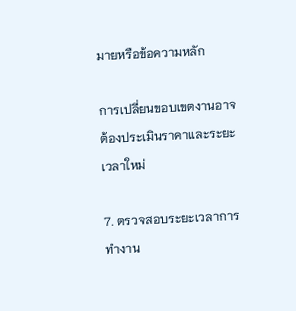มายหรือข้อความหลัก

การเปลี่ยนขอบเขตงานอาจต้องประเมินราคาและระยะเวลาใหม่

7. ตรวจสอบระยะเวลาการทำงาน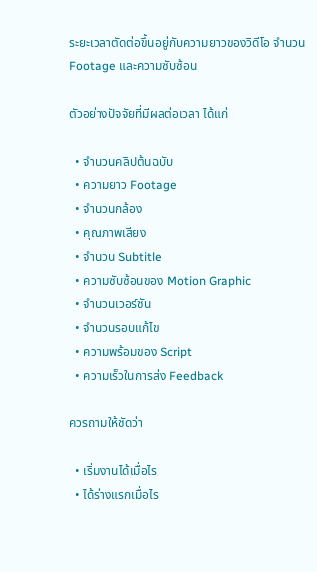ระยะเวลาตัดต่อขึ้นอยู่กับความยาวของวิดีโอ จำนวน Footage และความซับซ้อน

ตัวอย่างปัจจัยที่มีผลต่อเวลา ได้แก่

  • จำนวนคลิปต้นฉบับ
  • ความยาว Footage
  • จำนวนกล้อง
  • คุณภาพเสียง
  • จำนวน Subtitle
  • ความซับซ้อนของ Motion Graphic
  • จำนวนเวอร์ชัน
  • จำนวนรอบแก้ไข
  • ความพร้อมของ Script
  • ความเร็วในการส่ง Feedback

ควรถามให้ชัดว่า

  • เริ่มงานได้เมื่อไร
  • ได้ร่างแรกเมื่อไร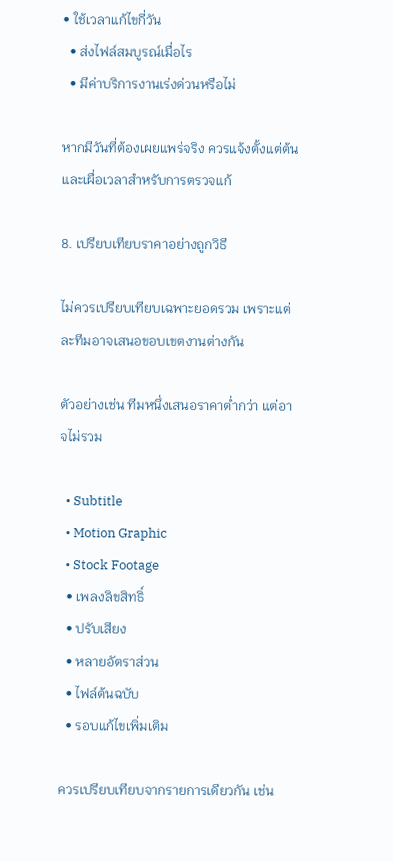• ใช้เวลาแก้ไขกี่วัน
  • ส่งไฟล์สมบูรณ์เมื่อไร
  • มีค่าบริการงานเร่งด่วนหรือไม่

หากมีวันที่ต้องเผยแพร่จริง ควรแจ้งตั้งแต่ต้นและเผื่อเวลาสำหรับการตรวจแก้

8. เปรียบเทียบราคาอย่างถูกวิธี

ไม่ควรเปรียบเทียบเฉพาะยอดรวม เพราะแต่ละทีมอาจเสนอขอบเขตงานต่างกัน

ตัวอย่างเช่น ทีมหนึ่งเสนอราคาต่ำกว่า แต่อาจไม่รวม

  • Subtitle
  • Motion Graphic
  • Stock Footage
  • เพลงลิขสิทธิ์
  • ปรับเสียง
  • หลายอัตราส่วน
  • ไฟล์ต้นฉบับ
  • รอบแก้ไขเพิ่มเติม

ควรเปรียบเทียบจากรายการเดียวกัน เช่น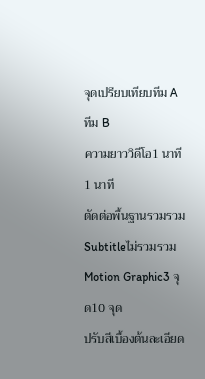จุดเปรียบเทียบทีม Aทีม B
ความยาววิดีโอ1 นาที1 นาที
ตัดต่อพื้นฐานรวมรวม
Subtitleไม่รวมรวม
Motion Graphic3 จุด10 จุด
ปรับสีเบื้องต้นละเอียด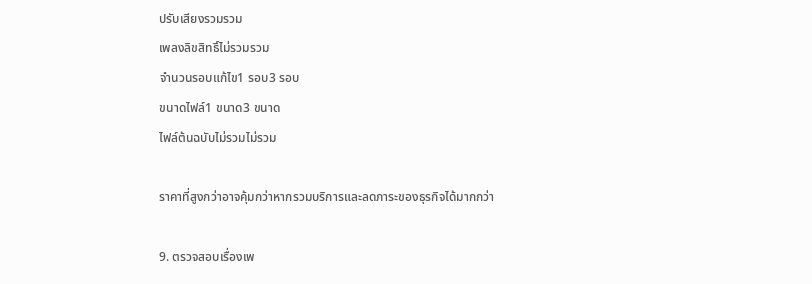ปรับเสียงรวมรวม
เพลงลิขสิทธิ์ไม่รวมรวม
จำนวนรอบแก้ไข1 รอบ3 รอบ
ขนาดไฟล์1 ขนาด3 ขนาด
ไฟล์ต้นฉบับไม่รวมไม่รวม

ราคาที่สูงกว่าอาจคุ้มกว่าหากรวมบริการและลดภาระของธุรกิจได้มากกว่า

9. ตรวจสอบเรื่องเพ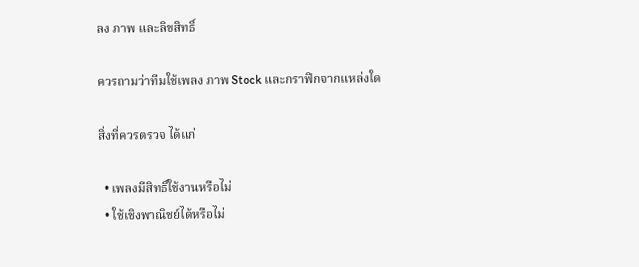ลง ภาพ และลิขสิทธิ์

ควรถามว่าทีมใช้เพลง ภาพ Stock และกราฟิกจากแหล่งใด

สิ่งที่ควรตรวจ ได้แก่

  • เพลงมีสิทธิ์ใช้งานหรือไม่
  • ใช้เชิงพาณิชย์ได้หรือไม่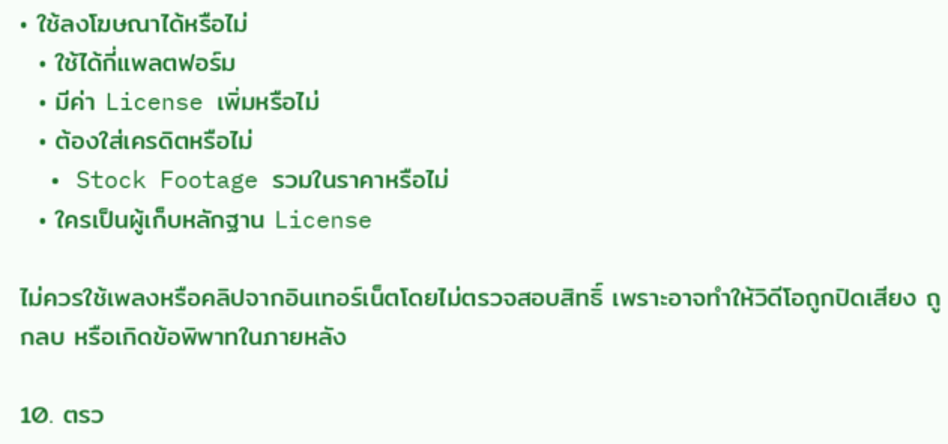• ใช้ลงโฆษณาได้หรือไม่
  • ใช้ได้กี่แพลตฟอร์ม
  • มีค่า License เพิ่มหรือไม่
  • ต้องใส่เครดิตหรือไม่
  • Stock Footage รวมในราคาหรือไม่
  • ใครเป็นผู้เก็บหลักฐาน License

ไม่ควรใช้เพลงหรือคลิปจากอินเทอร์เน็ตโดยไม่ตรวจสอบสิทธิ์ เพราะอาจทำให้วิดีโอถูกปิดเสียง ถูกลบ หรือเกิดข้อพิพาทในภายหลัง

10. ตรว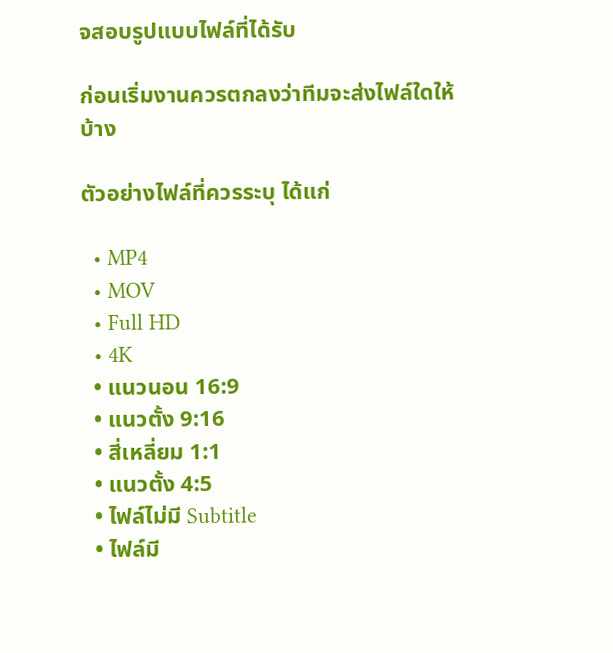จสอบรูปแบบไฟล์ที่ได้รับ

ก่อนเริ่มงานควรตกลงว่าทีมจะส่งไฟล์ใดให้บ้าง

ตัวอย่างไฟล์ที่ควรระบุ ได้แก่

  • MP4
  • MOV
  • Full HD
  • 4K
  • แนวนอน 16:9
  • แนวตั้ง 9:16
  • สี่เหลี่ยม 1:1
  • แนวตั้ง 4:5
  • ไฟล์ไม่มี Subtitle
  • ไฟล์มี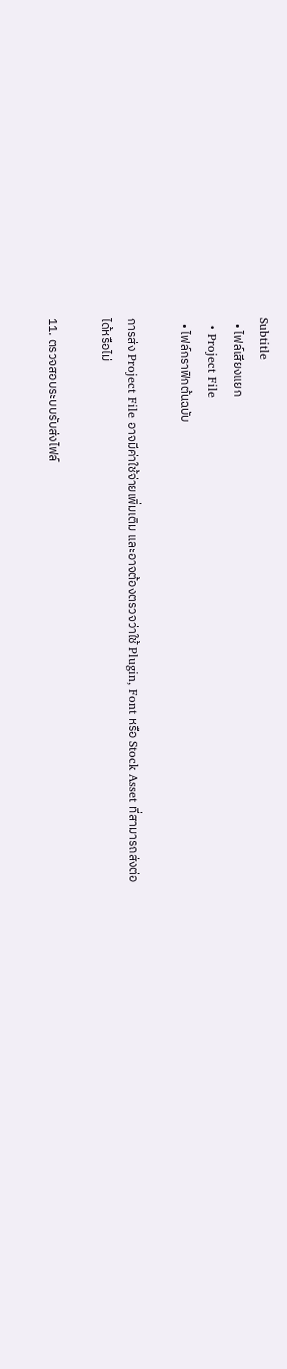Subtitle
  • ไฟล์เสียงแยก
  • Project File
  • ไฟล์กราฟิกต้นฉบับ

การส่ง Project File อาจมีค่าใช้จ่ายเพิ่มเติม และอาจต้องตรวจว่าใช้ Plugin, Font หรือ Stock Asset ที่สามารถส่งต่อได้หรือไม่

11. ตรวจสอบระบบรับส่งไฟล์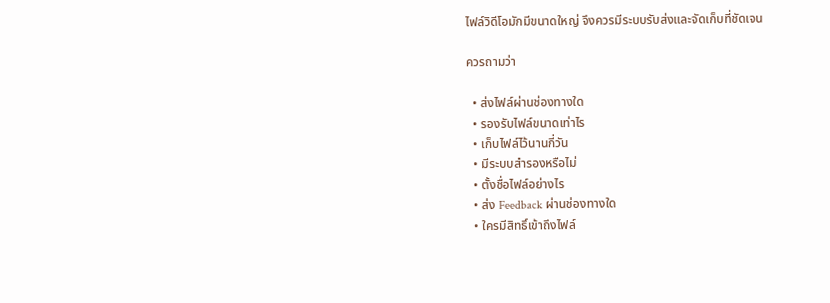ไฟล์วิดีโอมักมีขนาดใหญ่ จึงควรมีระบบรับส่งและจัดเก็บที่ชัดเจน

ควรถามว่า

  • ส่งไฟล์ผ่านช่องทางใด
  • รองรับไฟล์ขนาดเท่าไร
  • เก็บไฟล์ไว้นานกี่วัน
  • มีระบบสำรองหรือไม่
  • ตั้งชื่อไฟล์อย่างไร
  • ส่ง Feedback ผ่านช่องทางใด
  • ใครมีสิทธิ์เข้าถึงไฟล์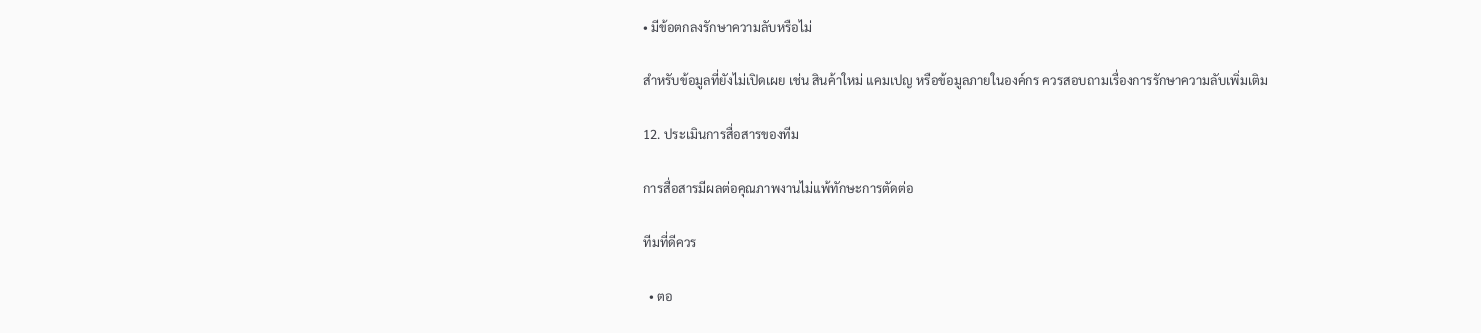• มีข้อตกลงรักษาความลับหรือไม่

สำหรับข้อมูลที่ยังไม่เปิดเผย เช่น สินค้าใหม่ แคมเปญ หรือข้อมูลภายในองค์กร ควรสอบถามเรื่องการรักษาความลับเพิ่มเติม

12. ประเมินการสื่อสารของทีม

การสื่อสารมีผลต่อคุณภาพงานไม่แพ้ทักษะการตัดต่อ

ทีมที่ดีควร

  • ตอ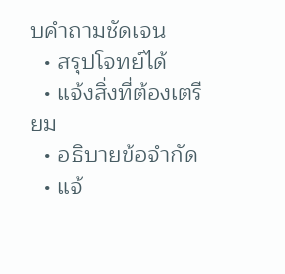บคำถามชัดเจน
  • สรุปโจทย์ได้
  • แจ้งสิ่งที่ต้องเตรียม
  • อธิบายข้อจำกัด
  • แจ้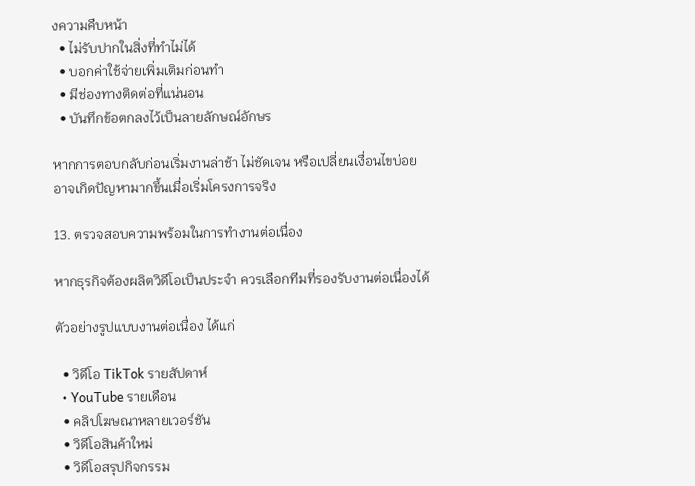งความคืบหน้า
  • ไม่รับปากในสิ่งที่ทำไม่ได้
  • บอกค่าใช้จ่ายเพิ่มเติมก่อนทำ
  • มีช่องทางติดต่อที่แน่นอน
  • บันทึกข้อตกลงไว้เป็นลายลักษณ์อักษร

หากการตอบกลับก่อนเริ่มงานล่าช้า ไม่ชัดเจน หรือเปลี่ยนเงื่อนไขบ่อย อาจเกิดปัญหามากขึ้นเมื่อเริ่มโครงการจริง

13. ตรวจสอบความพร้อมในการทำงานต่อเนื่อง

หากธุรกิจต้องผลิตวิดีโอเป็นประจำ ควรเลือกทีมที่รองรับงานต่อเนื่องได้

ตัวอย่างรูปแบบงานต่อเนื่อง ได้แก่

  • วิดีโอ TikTok รายสัปดาห์
  • YouTube รายเดือน
  • คลิปโฆษณาหลายเวอร์ชัน
  • วิดีโอสินค้าใหม่
  • วิดีโอสรุปกิจกรรม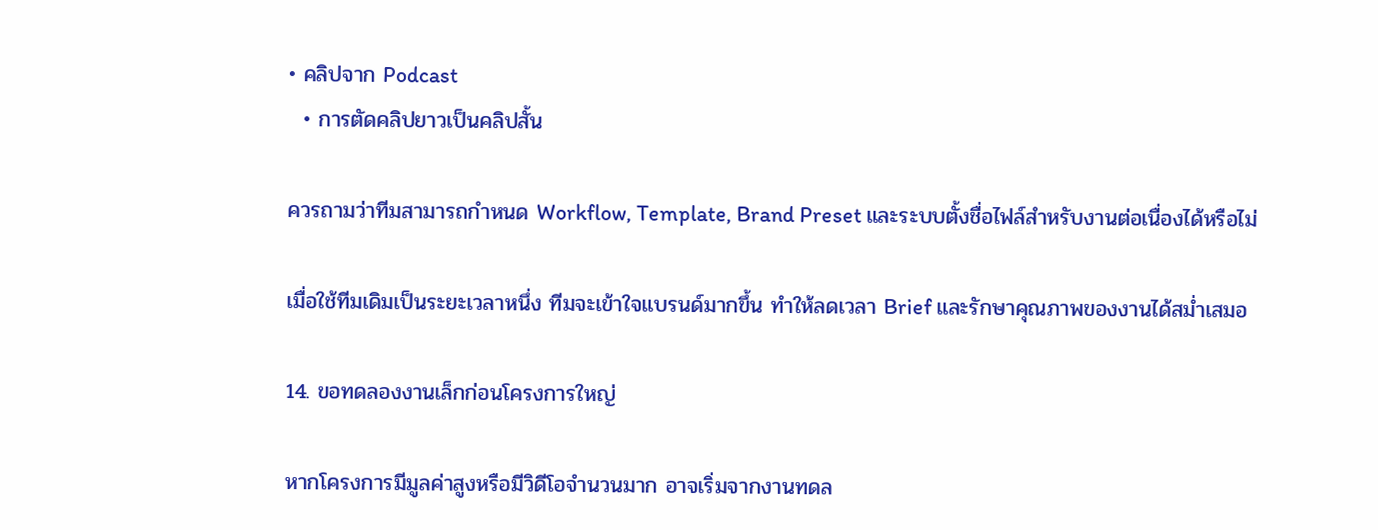• คลิปจาก Podcast
  • การตัดคลิปยาวเป็นคลิปสั้น

ควรถามว่าทีมสามารถกำหนด Workflow, Template, Brand Preset และระบบตั้งชื่อไฟล์สำหรับงานต่อเนื่องได้หรือไม่

เมื่อใช้ทีมเดิมเป็นระยะเวลาหนึ่ง ทีมจะเข้าใจแบรนด์มากขึ้น ทำให้ลดเวลา Brief และรักษาคุณภาพของงานได้สม่ำเสมอ

14. ขอทดลองงานเล็กก่อนโครงการใหญ่

หากโครงการมีมูลค่าสูงหรือมีวิดีโอจำนวนมาก อาจเริ่มจากงานทดล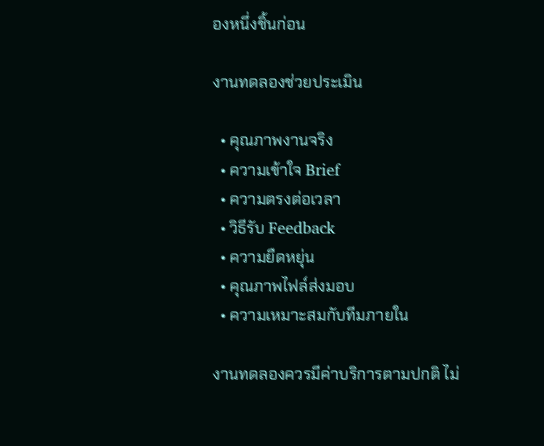องหนึ่งชิ้นก่อน

งานทดลองช่วยประเมิน

  • คุณภาพงานจริง
  • ความเข้าใจ Brief
  • ความตรงต่อเวลา
  • วิธีรับ Feedback
  • ความยืดหยุ่น
  • คุณภาพไฟล์ส่งมอบ
  • ความเหมาะสมกับทีมภายใน

งานทดลองควรมีค่าบริการตามปกติ ไม่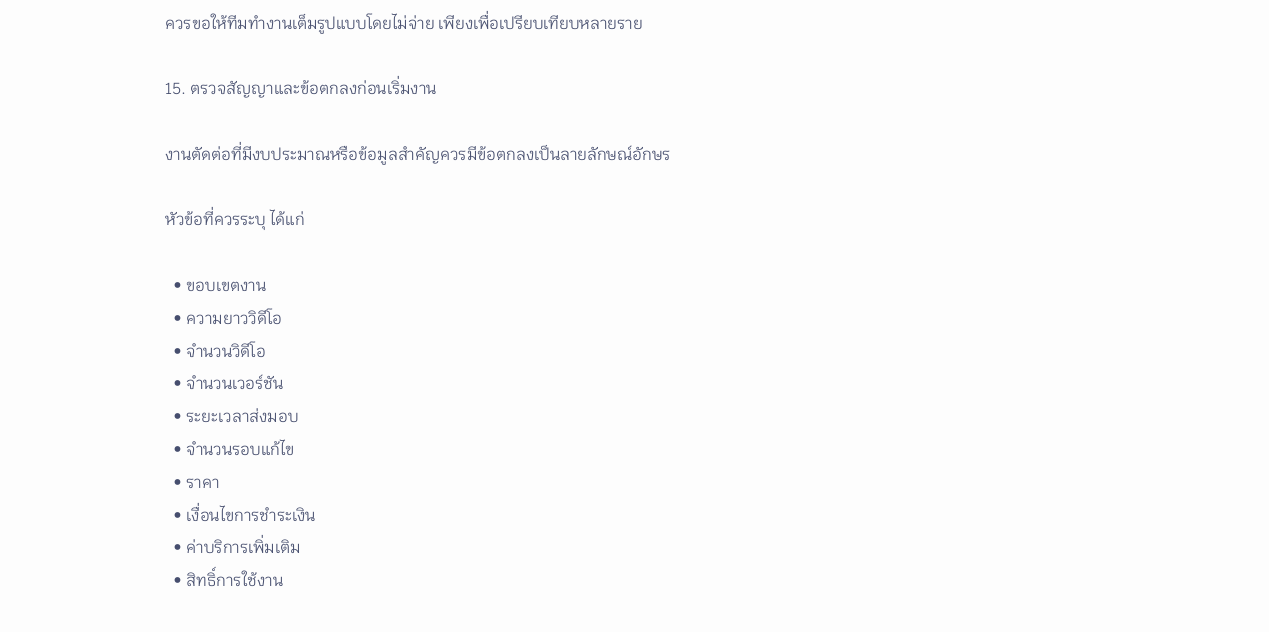ควรขอให้ทีมทำงานเต็มรูปแบบโดยไม่จ่าย เพียงเพื่อเปรียบเทียบหลายราย

15. ตรวจสัญญาและข้อตกลงก่อนเริ่มงาน

งานตัดต่อที่มีงบประมาณหรือข้อมูลสำคัญควรมีข้อตกลงเป็นลายลักษณ์อักษร

หัวข้อที่ควรระบุ ได้แก่

  • ขอบเขตงาน
  • ความยาววิดีโอ
  • จำนวนวิดีโอ
  • จำนวนเวอร์ชัน
  • ระยะเวลาส่งมอบ
  • จำนวนรอบแก้ไข
  • ราคา
  • เงื่อนไขการชำระเงิน
  • ค่าบริการเพิ่มเติม
  • สิทธิ์การใช้งาน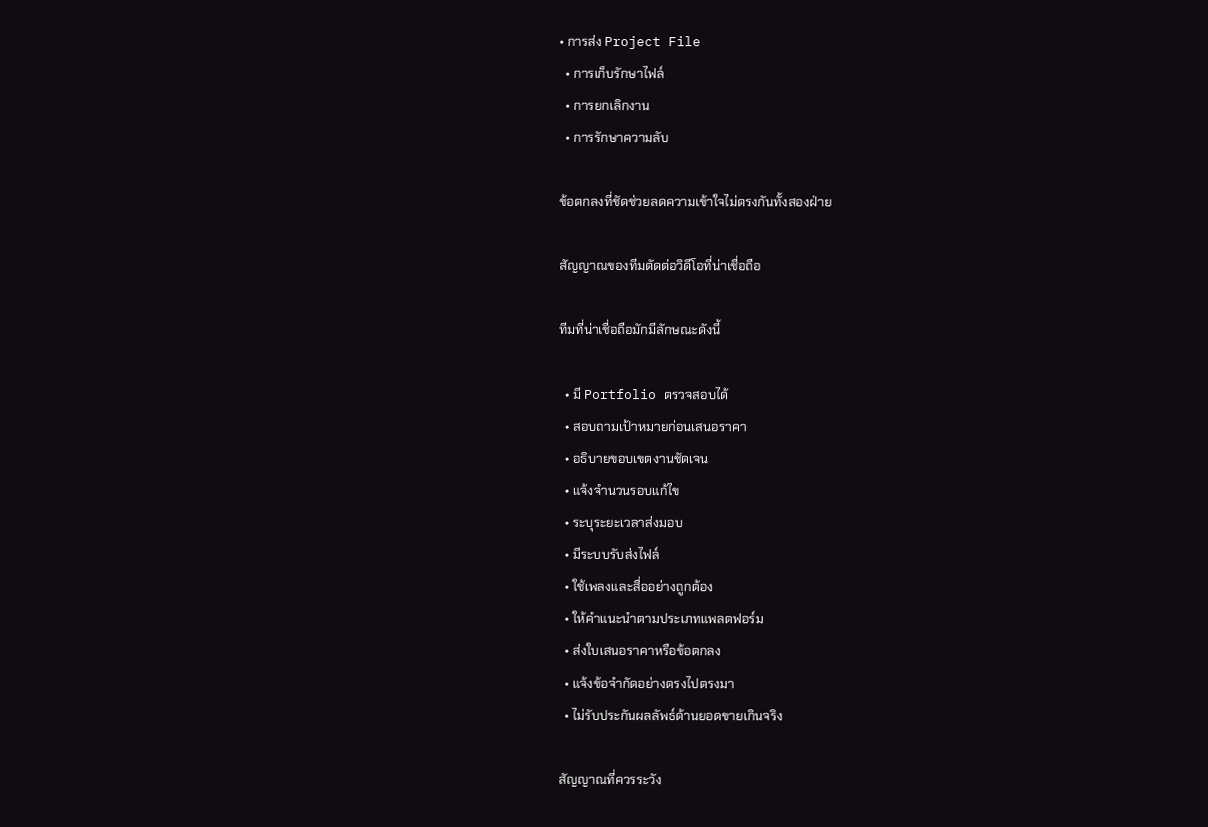• การส่ง Project File
  • การเก็บรักษาไฟล์
  • การยกเลิกงาน
  • การรักษาความลับ

ข้อตกลงที่ชัดช่วยลดความเข้าใจไม่ตรงกันทั้งสองฝ่าย

สัญญาณของทีมตัดต่อวิดีโอที่น่าเชื่อถือ

ทีมที่น่าเชื่อถือมักมีลักษณะดังนี้

  • มี Portfolio ตรวจสอบได้
  • สอบถามเป้าหมายก่อนเสนอราคา
  • อธิบายขอบเขตงานชัดเจน
  • แจ้งจำนวนรอบแก้ไข
  • ระบุระยะเวลาส่งมอบ
  • มีระบบรับส่งไฟล์
  • ใช้เพลงและสื่ออย่างถูกต้อง
  • ให้คำแนะนำตามประเภทแพลตฟอร์ม
  • ส่งใบเสนอราคาหรือข้อตกลง
  • แจ้งข้อจำกัดอย่างตรงไปตรงมา
  • ไม่รับประกันผลลัพธ์ด้านยอดขายเกินจริง

สัญญาณที่ควรระวัง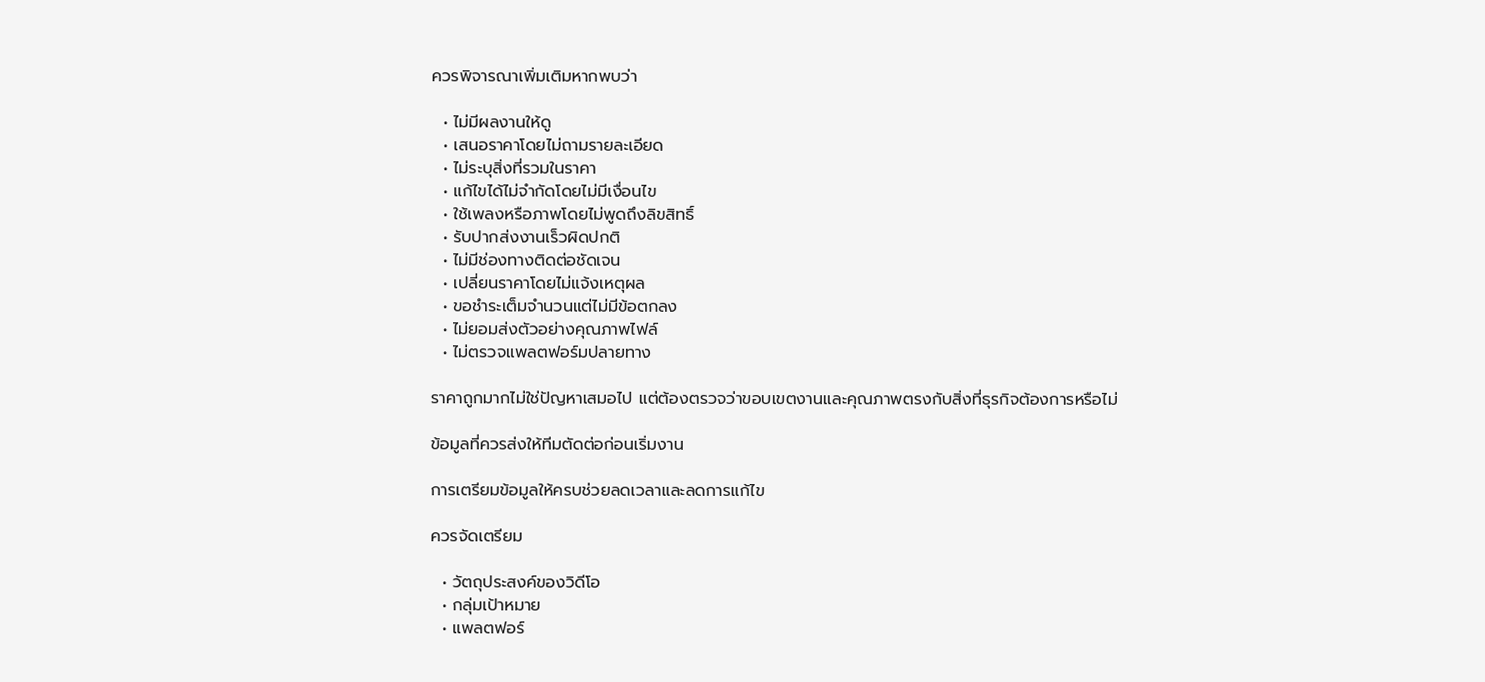ควรพิจารณาเพิ่มเติมหากพบว่า

  • ไม่มีผลงานให้ดู
  • เสนอราคาโดยไม่ถามรายละเอียด
  • ไม่ระบุสิ่งที่รวมในราคา
  • แก้ไขได้ไม่จำกัดโดยไม่มีเงื่อนไข
  • ใช้เพลงหรือภาพโดยไม่พูดถึงลิขสิทธิ์
  • รับปากส่งงานเร็วผิดปกติ
  • ไม่มีช่องทางติดต่อชัดเจน
  • เปลี่ยนราคาโดยไม่แจ้งเหตุผล
  • ขอชำระเต็มจำนวนแต่ไม่มีข้อตกลง
  • ไม่ยอมส่งตัวอย่างคุณภาพไฟล์
  • ไม่ตรวจแพลตฟอร์มปลายทาง

ราคาถูกมากไม่ใช่ปัญหาเสมอไป แต่ต้องตรวจว่าขอบเขตงานและคุณภาพตรงกับสิ่งที่ธุรกิจต้องการหรือไม่

ข้อมูลที่ควรส่งให้ทีมตัดต่อก่อนเริ่มงาน

การเตรียมข้อมูลให้ครบช่วยลดเวลาและลดการแก้ไข

ควรจัดเตรียม

  • วัตถุประสงค์ของวิดีโอ
  • กลุ่มเป้าหมาย
  • แพลตฟอร์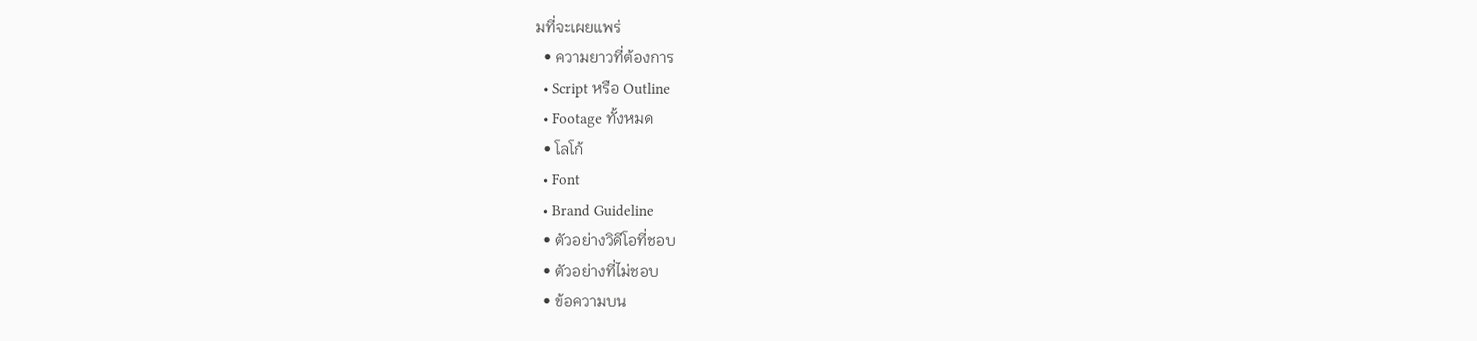มที่จะเผยแพร่
  • ความยาวที่ต้องการ
  • Script หรือ Outline
  • Footage ทั้งหมด
  • โลโก้
  • Font
  • Brand Guideline
  • ตัวอย่างวิดีโอที่ชอบ
  • ตัวอย่างที่ไม่ชอบ
  • ข้อความบน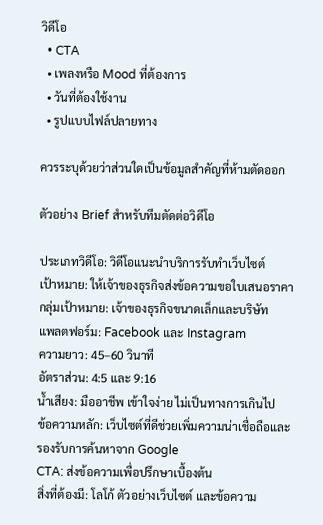วิดีโอ
  • CTA
  • เพลงหรือ Mood ที่ต้องการ
  • วันที่ต้องใช้งาน
  • รูปแบบไฟล์ปลายทาง

ควรระบุด้วยว่าส่วนใดเป็นข้อมูลสำคัญที่ห้ามตัดออก

ตัวอย่าง Brief สำหรับทีมตัดต่อวิดีโอ

ประเภทวิดีโอ: วิดีโอแนะนำบริการรับทำเว็บไซต์
เป้าหมาย: ให้เจ้าของธุรกิจส่งข้อความขอใบเสนอราคา
กลุ่มเป้าหมาย: เจ้าของธุรกิจขนาดเล็กและบริษัท
แพลตฟอร์ม: Facebook และ Instagram
ความยาว: 45–60 วินาที
อัตราส่วน: 4:5 และ 9:16
น้ำเสียง: มืออาชีพ เข้าใจง่าย ไม่เป็นทางการเกินไป
ข้อความหลัก: เว็บไซต์ที่ดีช่วยเพิ่มความน่าเชื่อถือและรองรับการค้นหาจาก Google
CTA: ส่งข้อความเพื่อปรึกษาเบื้องต้น
สิ่งที่ต้องมี: โลโก้ ตัวอย่างเว็บไซต์ และข้อความ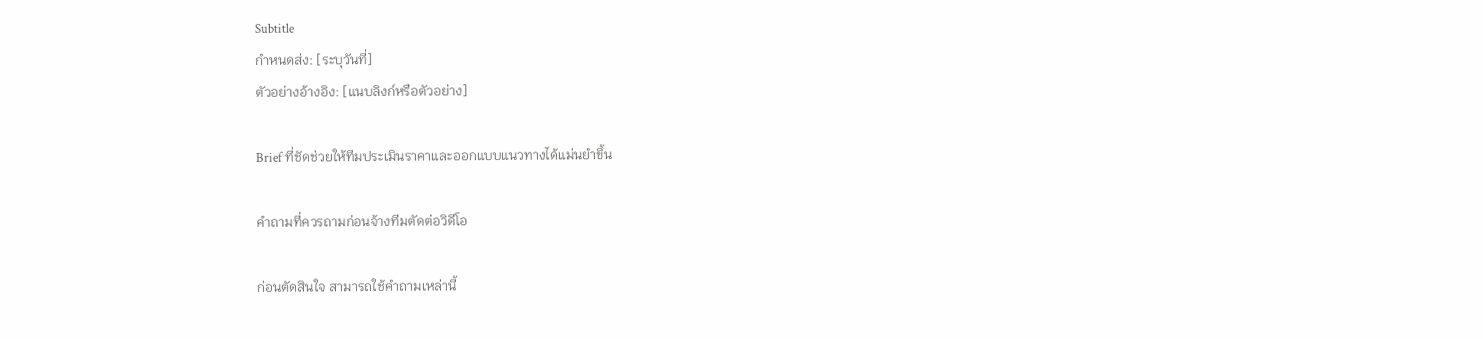Subtitle
กำหนดส่ง: [ระบุวันที่]
ตัวอย่างอ้างอิง: [แนบลิงก์หรือตัวอย่าง]

Brief ที่ชัดช่วยให้ทีมประเมินราคาและออกแบบแนวทางได้แม่นยำขึ้น

คำถามที่ควรถามก่อนจ้างทีมตัดต่อวิดีโอ

ก่อนตัดสินใจ สามารถใช้คำถามเหล่านี้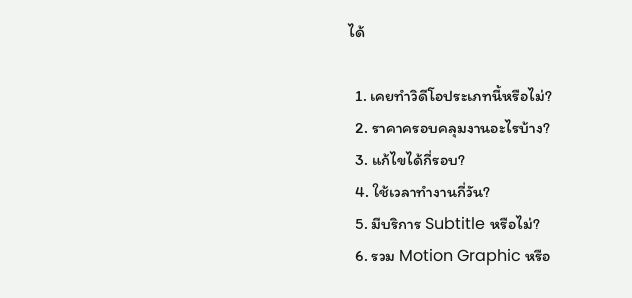ได้

  1. เคยทำวิดีโอประเภทนี้หรือไม่?
  2. ราคาครอบคลุมงานอะไรบ้าง?
  3. แก้ไขได้กี่รอบ?
  4. ใช้เวลาทำงานกี่วัน?
  5. มีบริการ Subtitle หรือไม่?
  6. รวม Motion Graphic หรือ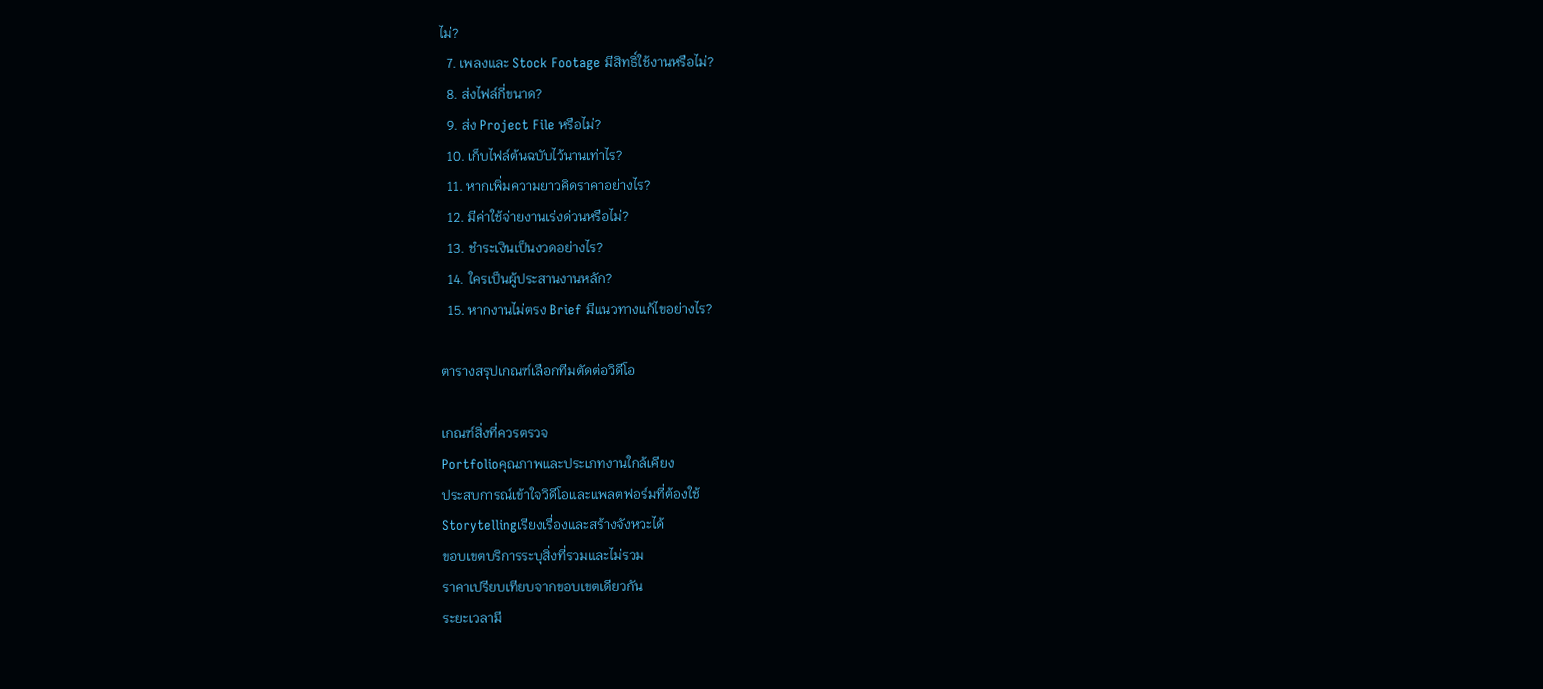ไม่?
  7. เพลงและ Stock Footage มีสิทธิ์ใช้งานหรือไม่?
  8. ส่งไฟล์กี่ขนาด?
  9. ส่ง Project File หรือไม่?
  10. เก็บไฟล์ต้นฉบับไว้นานเท่าไร?
  11. หากเพิ่มความยาวคิดราคาอย่างไร?
  12. มีค่าใช้จ่ายงานเร่งด่วนหรือไม่?
  13. ชำระเงินเป็นงวดอย่างไร?
  14. ใครเป็นผู้ประสานงานหลัก?
  15. หากงานไม่ตรง Brief มีแนวทางแก้ไขอย่างไร?

ตารางสรุปเกณฑ์เลือกทีมตัดต่อวิดีโอ

เกณฑ์สิ่งที่ควรตรวจ
Portfolioคุณภาพและประเภทงานใกล้เคียง
ประสบการณ์เข้าใจวิดีโอและแพลตฟอร์มที่ต้องใช้
Storytellingเรียงเรื่องและสร้างจังหวะได้
ขอบเขตบริการระบุสิ่งที่รวมและไม่รวม
ราคาเปรียบเทียบจากขอบเขตเดียวกัน
ระยะเวลามี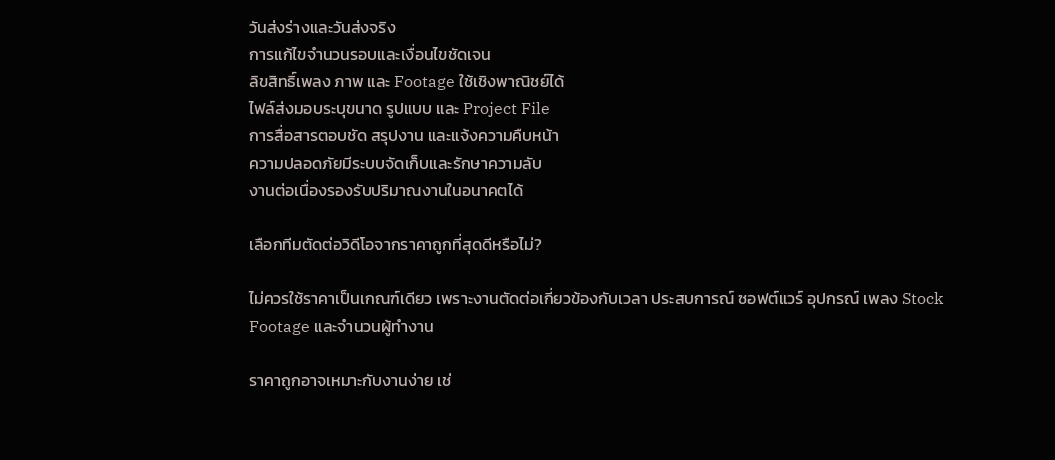วันส่งร่างและวันส่งจริง
การแก้ไขจำนวนรอบและเงื่อนไขชัดเจน
ลิขสิทธิ์เพลง ภาพ และ Footage ใช้เชิงพาณิชย์ได้
ไฟล์ส่งมอบระบุขนาด รูปแบบ และ Project File
การสื่อสารตอบชัด สรุปงาน และแจ้งความคืบหน้า
ความปลอดภัยมีระบบจัดเก็บและรักษาความลับ
งานต่อเนื่องรองรับปริมาณงานในอนาคตได้

เลือกทีมตัดต่อวิดีโอจากราคาถูกที่สุดดีหรือไม่?

ไม่ควรใช้ราคาเป็นเกณฑ์เดียว เพราะงานตัดต่อเกี่ยวข้องกับเวลา ประสบการณ์ ซอฟต์แวร์ อุปกรณ์ เพลง Stock Footage และจำนวนผู้ทำงาน

ราคาถูกอาจเหมาะกับงานง่าย เช่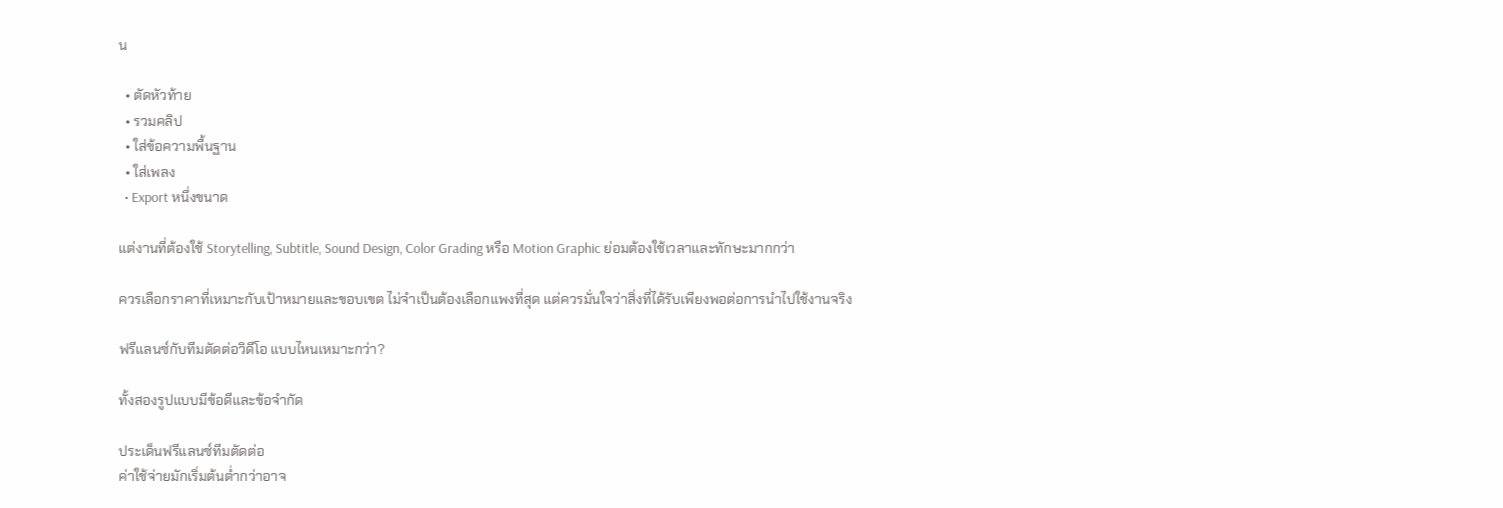น

  • ตัดหัวท้าย
  • รวมคลิป
  • ใส่ข้อความพื้นฐาน
  • ใส่เพลง
  • Export หนึ่งขนาด

แต่งานที่ต้องใช้ Storytelling, Subtitle, Sound Design, Color Grading หรือ Motion Graphic ย่อมต้องใช้เวลาและทักษะมากกว่า

ควรเลือกราคาที่เหมาะกับเป้าหมายและขอบเขต ไม่จำเป็นต้องเลือกแพงที่สุด แต่ควรมั่นใจว่าสิ่งที่ได้รับเพียงพอต่อการนำไปใช้งานจริง

ฟรีแลนซ์กับทีมตัดต่อวิดีโอ แบบไหนเหมาะกว่า?

ทั้งสองรูปแบบมีข้อดีและข้อจำกัด

ประเด็นฟรีแลนซ์ทีมตัดต่อ
ค่าใช้จ่ายมักเริ่มต้นต่ำกว่าอาจ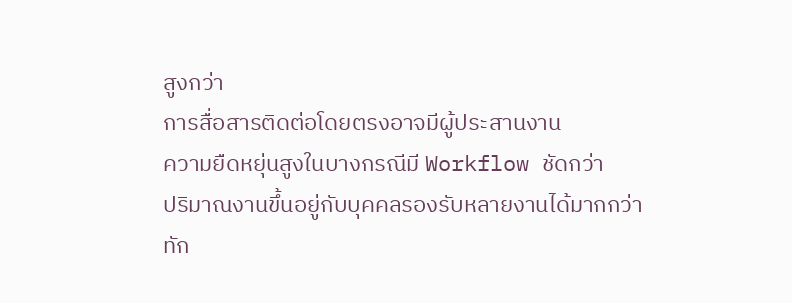สูงกว่า
การสื่อสารติดต่อโดยตรงอาจมีผู้ประสานงาน
ความยืดหยุ่นสูงในบางกรณีมี Workflow ชัดกว่า
ปริมาณงานขึ้นอยู่กับบุคคลรองรับหลายงานได้มากกว่า
ทัก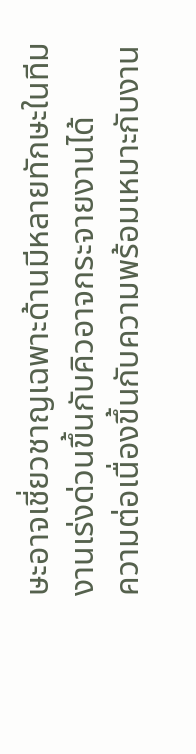ษะอาจเชี่ยวชาญเฉพาะด้านมีหลายทักษะในทีม
งานเร่งด่วนขึ้นกับคิวอาจกระจายงานได้
ความต่อเนื่องขึ้นกับความพร้อมเหมาะกับงาน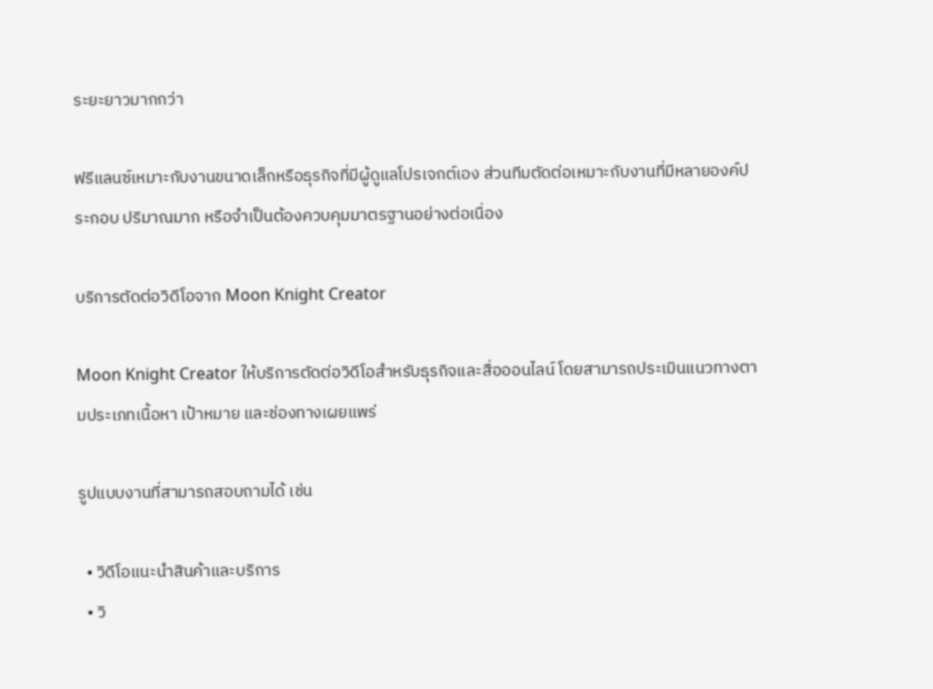ระยะยาวมากกว่า

ฟรีแลนซ์เหมาะกับงานขนาดเล็กหรือธุรกิจที่มีผู้ดูแลโปรเจกต์เอง ส่วนทีมตัดต่อเหมาะกับงานที่มีหลายองค์ประกอบ ปริมาณมาก หรือจำเป็นต้องควบคุมมาตรฐานอย่างต่อเนื่อง

บริการตัดต่อวิดีโอจาก Moon Knight Creator

Moon Knight Creator ให้บริการตัดต่อวิดีโอสำหรับธุรกิจและสื่อออนไลน์ โดยสามารถประเมินแนวทางตามประเภทเนื้อหา เป้าหมาย และช่องทางเผยแพร่

รูปแบบงานที่สามารถสอบถามได้ เช่น

  • วิดีโอแนะนำสินค้าและบริการ
  • วิ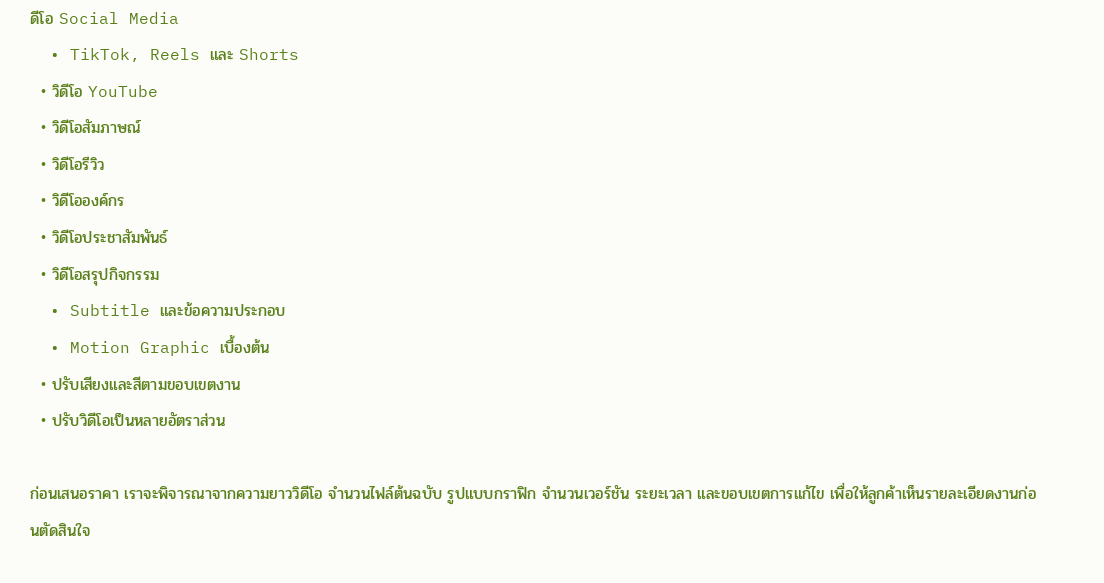ดีโอ Social Media
  • TikTok, Reels และ Shorts
  • วิดีโอ YouTube
  • วิดีโอสัมภาษณ์
  • วิดีโอรีวิว
  • วิดีโอองค์กร
  • วิดีโอประชาสัมพันธ์
  • วิดีโอสรุปกิจกรรม
  • Subtitle และข้อความประกอบ
  • Motion Graphic เบื้องต้น
  • ปรับเสียงและสีตามขอบเขตงาน
  • ปรับวิดีโอเป็นหลายอัตราส่วน

ก่อนเสนอราคา เราจะพิจารณาจากความยาววิดีโอ จำนวนไฟล์ต้นฉบับ รูปแบบกราฟิก จำนวนเวอร์ชัน ระยะเวลา และขอบเขตการแก้ไข เพื่อให้ลูกค้าเห็นรายละเอียดงานก่อนตัดสินใจ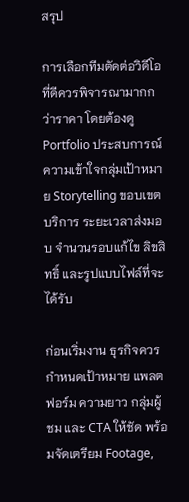สรุป

การเลือกทีมตัดต่อวิดีโอที่ดีควรพิจารณามากกว่าราคา โดยต้องดู Portfolio ประสบการณ์ ความเข้าใจกลุ่มเป้าหมาย Storytelling ขอบเขตบริการ ระยะเวลาส่งมอบ จำนวนรอบแก้ไข ลิขสิทธิ์ และรูปแบบไฟล์ที่จะได้รับ

ก่อนเริ่มงาน ธุรกิจควรกำหนดเป้าหมาย แพลตฟอร์ม ความยาว กลุ่มผู้ชม และ CTA ให้ชัด พร้อมจัดเตรียม Footage,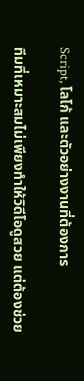Script, โลโก้ และตัวอย่างงานที่ต้องการ

ทีมที่เหมาะสมไม่เพียงทำให้วิดีโอดูสวย แต่ต้องช่วย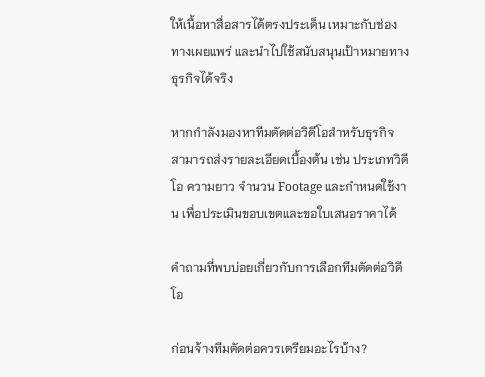ให้เนื้อหาสื่อสารได้ตรงประเด็น เหมาะกับช่องทางเผยแพร่ และนำไปใช้สนับสนุนเป้าหมายทางธุรกิจได้จริง

หากกำลังมองหาทีมตัดต่อวิดีโอสำหรับธุรกิจ สามารถส่งรายละเอียดเบื้องต้น เช่น ประเภทวิดีโอ ความยาว จำนวน Footage และกำหนดใช้งาน เพื่อประเมินขอบเขตและขอใบเสนอราคาได้

คำถามที่พบบ่อยเกี่ยวกับการเลือกทีมตัดต่อวิดีโอ

ก่อนจ้างทีมตัดต่อควรเตรียมอะไรบ้าง?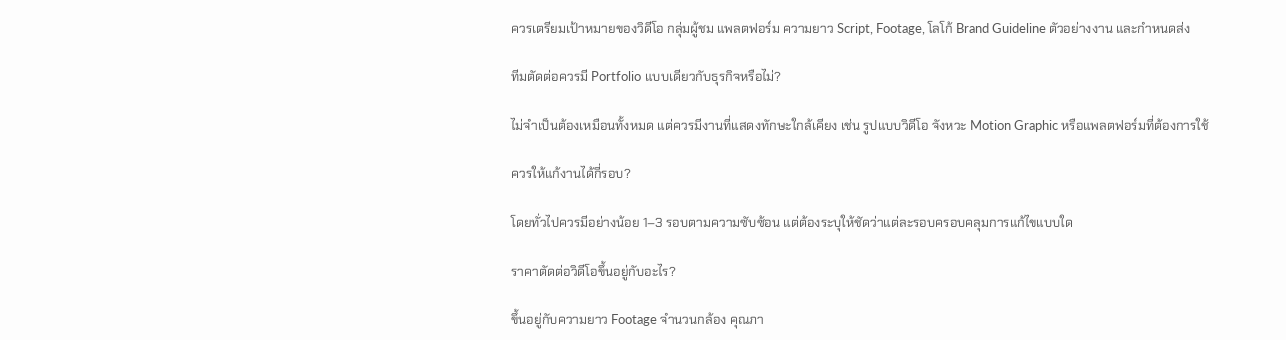ควรเตรียมเป้าหมายของวิดีโอ กลุ่มผู้ชม แพลตฟอร์ม ความยาว Script, Footage, โลโก้ Brand Guideline ตัวอย่างงาน และกำหนดส่ง

ทีมตัดต่อควรมี Portfolio แบบเดียวกับธุรกิจหรือไม่?

ไม่จำเป็นต้องเหมือนทั้งหมด แต่ควรมีงานที่แสดงทักษะใกล้เคียง เช่น รูปแบบวิดีโอ จังหวะ Motion Graphic หรือแพลตฟอร์มที่ต้องการใช้

ควรให้แก้งานได้กี่รอบ?

โดยทั่วไปควรมีอย่างน้อย 1–3 รอบตามความซับซ้อน แต่ต้องระบุให้ชัดว่าแต่ละรอบครอบคลุมการแก้ไขแบบใด

ราคาตัดต่อวิดีโอขึ้นอยู่กับอะไร?

ขึ้นอยู่กับความยาว Footage จำนวนกล้อง คุณภา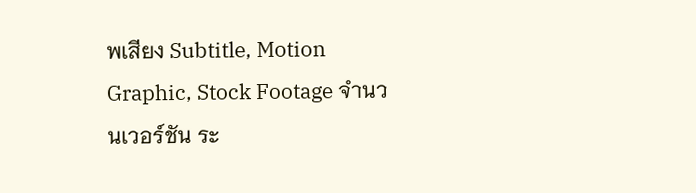พเสียง Subtitle, Motion Graphic, Stock Footage จำนวนเวอร์ชัน ระ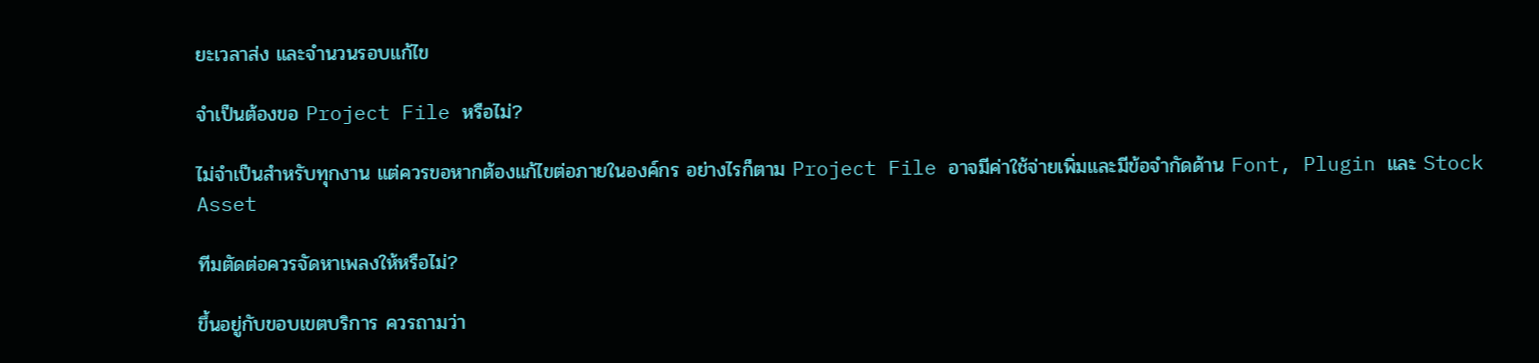ยะเวลาส่ง และจำนวนรอบแก้ไข

จำเป็นต้องขอ Project File หรือไม่?

ไม่จำเป็นสำหรับทุกงาน แต่ควรขอหากต้องแก้ไขต่อภายในองค์กร อย่างไรก็ตาม Project File อาจมีค่าใช้จ่ายเพิ่มและมีข้อจำกัดด้าน Font, Plugin และ Stock Asset

ทีมตัดต่อควรจัดหาเพลงให้หรือไม่?

ขึ้นอยู่กับขอบเขตบริการ ควรถามว่า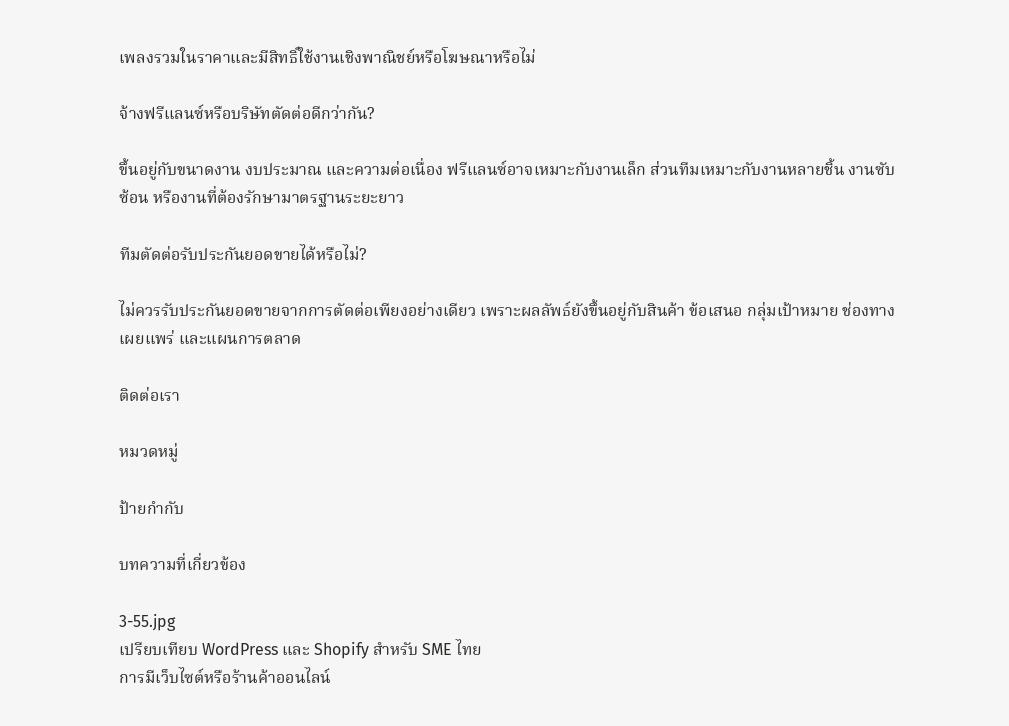เพลงรวมในราคาและมีสิทธิ์ใช้งานเชิงพาณิชย์หรือโฆษณาหรือไม่

จ้างฟรีแลนซ์หรือบริษัทตัดต่อดีกว่ากัน?

ขึ้นอยู่กับขนาดงาน งบประมาณ และความต่อเนื่อง ฟรีแลนซ์อาจเหมาะกับงานเล็ก ส่วนทีมเหมาะกับงานหลายชิ้น งานซับซ้อน หรืองานที่ต้องรักษามาตรฐานระยะยาว

ทีมตัดต่อรับประกันยอดขายได้หรือไม่?

ไม่ควรรับประกันยอดขายจากการตัดต่อเพียงอย่างเดียว เพราะผลลัพธ์ยังขึ้นอยู่กับสินค้า ข้อเสนอ กลุ่มเป้าหมาย ช่องทางเผยแพร่ และแผนการตลาด

ติดต่อเรา

หมวดหมู่

ป้ายกำกับ

บทความที่เกี่ยวข้อง

3-55.jpg
เปรียบเทียบ WordPress และ Shopify สำหรับ SME ไทย
การมีเว็บไซต์หรือร้านค้าออนไลน์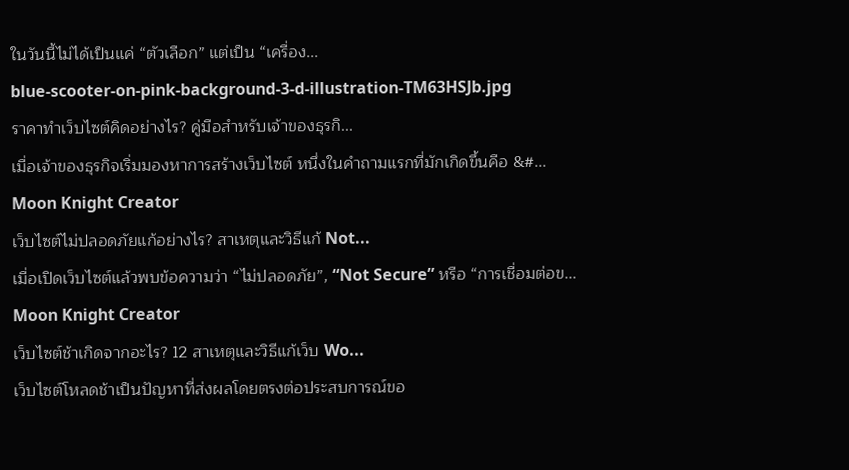ในวันนี้ไม่ได้เป็นแค่ “ตัวเลือก” แต่เป็น “เครื่อง...
blue-scooter-on-pink-background-3-d-illustration-TM63HSJb.jpg
ราคาทำเว็บไซต์คิดอย่างไร? คู่มือสำหรับเจ้าของธุรกิ...
เมื่อเจ้าของธุรกิจเริ่มมองหาการสร้างเว็บไซต์ หนึ่งในคำถามแรกที่มักเกิดขึ้นคือ &#...
Moon Knight Creator
เว็บไซต์ไม่ปลอดภัยแก้อย่างไร? สาเหตุและวิธีแก้ Not...
เมื่อเปิดเว็บไซต์แล้วพบข้อความว่า “ไม่ปลอดภัย”, “Not Secure” หรือ “การเชื่อมต่อข...
Moon Knight Creator
เว็บไซต์ช้าเกิดจากอะไร? 12 สาเหตุและวิธีแก้เว็บ Wo...
เว็บไซต์โหลดช้าเป็นปัญหาที่ส่งผลโดยตรงต่อประสบการณ์ขอ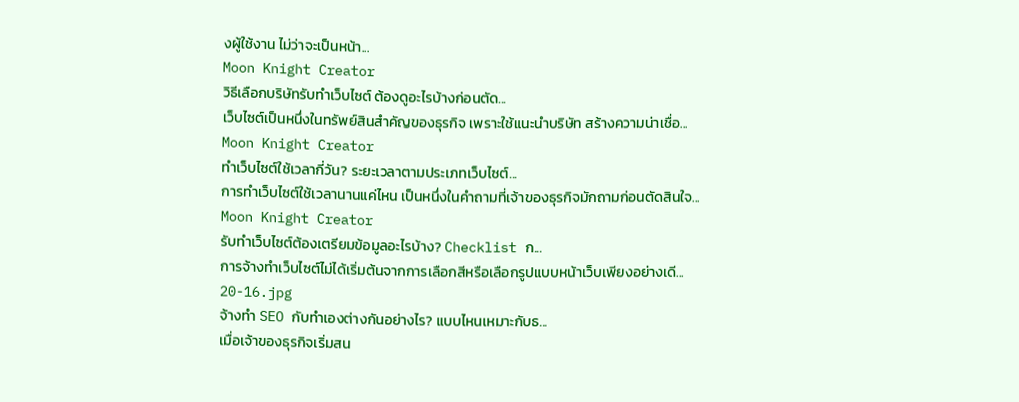งผู้ใช้งาน ไม่ว่าจะเป็นหน้า...
Moon Knight Creator
วิธีเลือกบริษัทรับทำเว็บไซต์ ต้องดูอะไรบ้างก่อนตัด...
เว็บไซต์เป็นหนึ่งในทรัพย์สินสำคัญของธุรกิจ เพราะใช้แนะนำบริษัท สร้างความน่าเชื่อ...
Moon Knight Creator
ทำเว็บไซต์ใช้เวลากี่วัน? ระยะเวลาตามประเภทเว็บไซต์...
การทำเว็บไซต์ใช้เวลานานแค่ไหน เป็นหนึ่งในคำถามที่เจ้าของธุรกิจมักถามก่อนตัดสินใจ...
Moon Knight Creator
รับทำเว็บไซต์ต้องเตรียมข้อมูลอะไรบ้าง? Checklist ก...
การจ้างทำเว็บไซต์ไม่ได้เริ่มต้นจากการเลือกสีหรือเลือกรูปแบบหน้าเว็บเพียงอย่างเดี...
20-16.jpg
จ้างทำ SEO กับทำเองต่างกันอย่างไร? แบบไหนเหมาะกับธ...
เมื่อเจ้าของธุรกิจเริ่มสน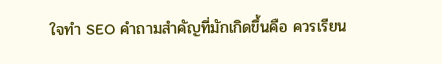ใจทำ SEO คำถามสำคัญที่มักเกิดขึ้นคือ ควรเรียน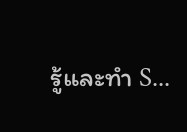รู้และทำ S...